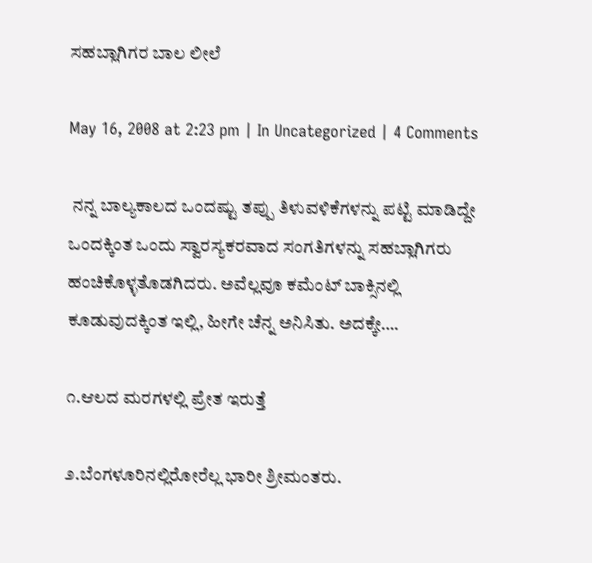ಸಹಬ್ಲಾಗಿಗರ ಬಾಲ ಲೀಲೆ

May 16, 2008 at 2:23 pm | In Uncategorized | 4 Comments

 ನನ್ನ ಬಾಲ್ಯಕಾಲದ ಒಂದಷ್ಟು ತಪ್ಪು ತಿಳುವಳಿಕೆಗಳನ್ನು ಪಟ್ಟಿ ಮಾಡಿದ್ದೇ ಒಂದಕ್ಕಿಂತ ಒಂದು ಸ್ವಾರಸ್ಯಕರವಾದ ಸಂಗತಿಗಳನ್ನು ಸಹಬ್ಲಾಗಿಗರು ಹಂಚಿಕೊಳ್ಳತೊಡಗಿದರು. ಅವೆಲ್ಲವೂ ಕಮೆಂಟ್ ಬಾಕ್ಸಿನಲ್ಲಿ ಕೂಡುವುದಕ್ಕಿಂತ ಇಲ್ಲಿ, ಹೀಗೇ ಚೆನ್ನ ಅನಿಸಿತು. ಅದಕ್ಕೇ….

೧.ಆಲದ ಮರಗಳಲ್ಲಿ ಪ್ರೇತ ಇರುತ್ತೆ

೨.ಬೆಂಗಳೂರಿನಲ್ಲಿರೋರೆಲ್ಲ ಭಾರೀ ಶ್ರೀಮಂತರು.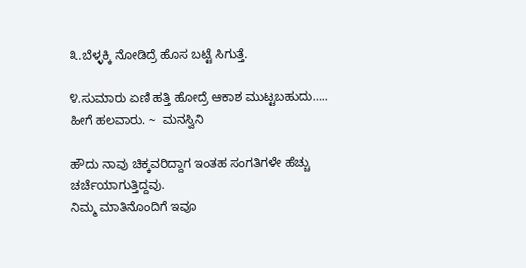೩.ಬೆಳ್ಳಕ್ಕಿ ನೋಡಿದ್ರೆ ಹೊಸ ಬಟ್ಟೆ ಸಿಗುತ್ತೆ.

೪.ಸುಮಾರು ಏಣಿ ಹತ್ತಿ ಹೋದ್ರೆ ಆಕಾಶ ಮುಟ್ಟಬಹುದು….. ಹೀಗೆ ಹಲವಾರು. ~  ಮನಸ್ವಿನಿ

ಹೌದು ನಾವು ಚಿಕ್ಕವರಿದ್ದಾಗ ಇಂತಹ ಸಂಗತಿಗಳೇ ಹೆಚ್ಚು ಚರ್ಚೆಯಾಗುತ್ತಿದ್ದವು.
ನಿಮ್ಮ ಮಾತಿನೊಂದಿಗೆ ಇವೂ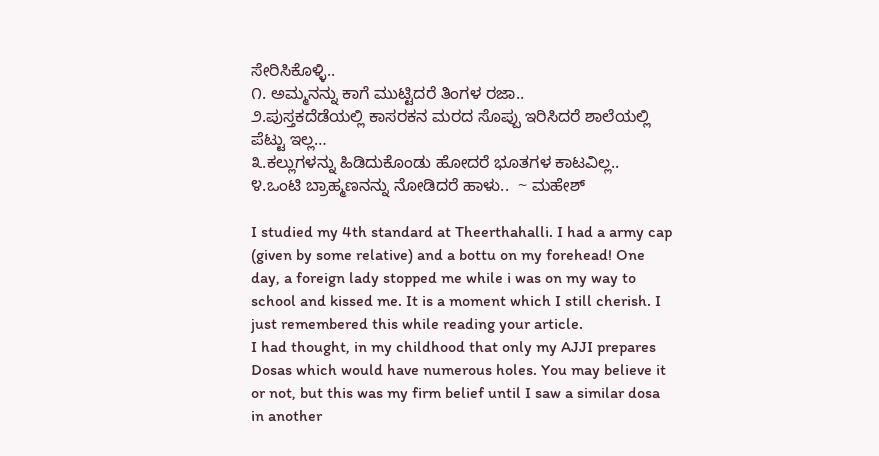ಸೇರಿಸಿಕೊಳ್ಳಿ..
೧. ಅಮ್ಮನನ್ನು ಕಾಗೆ ಮುಟ್ಟಿದರೆ ತಿಂಗಳ ರಜಾ..
೨.ಪುಸ್ತಕದೆಡೆಯಲ್ಲಿ ಕಾಸರಕನ ಮರದ ಸೊಪ್ಪು ಇರಿಸಿದರೆ ಶಾಲೆಯಲ್ಲಿ ಪೆಟ್ಟು ಇಲ್ಲ…
೩.ಕಲ್ಲುಗಳನ್ನು ಹಿಡಿದುಕೊಂಡು ಹೋದರೆ ಭೂತಗಳ ಕಾಟವಿಲ್ಲ..
೪.ಒಂಟಿ ಬ್ರಾಹ್ಮಣನನ್ನು ನೋಡಿದರೆ ಹಾಳು..  ~ ಮಹೇಶ್

I studied my 4th standard at Theerthahalli. I had a army cap (given by some relative) and a bottu on my forehead! One day, a foreign lady stopped me while i was on my way to school and kissed me. It is a moment which I still cherish. I just remembered this while reading your article.
I had thought, in my childhood that only my AJJI prepares Dosas which would have numerous holes. You may believe it or not, but this was my firm belief until I saw a similar dosa in another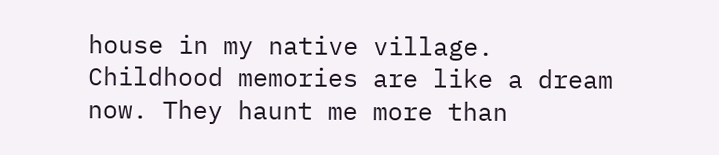house in my native village.
Childhood memories are like a dream now. They haunt me more than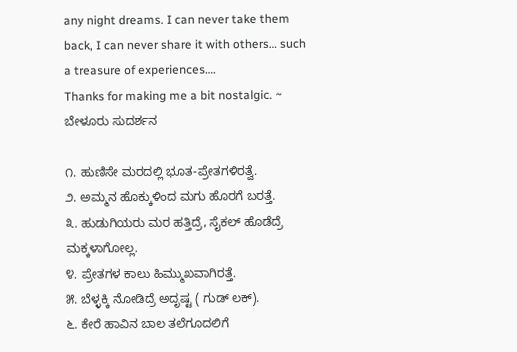any night dreams. I can never take them back, I can never share it with others… such a treasure of experiences….
Thanks for making me a bit nostalgic. ~ ಬೇಳೂರು ಸುದರ್ಶನ

೧. ಹುಣಿಸೇ ಮರದಲ್ಲಿ ಭೂತ-ಪ್ರೇತಗಳಿರತ್ವೆ.
೨. ಅಮ್ಮನ ಹೊಕ್ಕುಳಿಂದ ಮಗು ಹೊರಗೆ ಬರತ್ತೆ.
೩. ಹುಡುಗಿಯರು ಮರ ಹತ್ತಿದ್ರೆ, ಸೈಕಲ್ ಹೊಡೆದ್ರೆ ಮಕ್ಕಳಾಗೋಲ್ಲ.
೪. ಪ್ರೇತಗಳ ಕಾಲು ಹಿಮ್ಮುಖವಾಗಿರತ್ತೆ.
೫. ಬೆಳ್ಳಕ್ಕಿ ನೋಡಿದ್ರೆ ಅದೃಷ್ಟ ( ಗುಡ್ ಲಕ್).
೬. ಕೇರೆ ಹಾವಿನ ಬಾಲ ತಲೆಗೂದಲಿಗೆ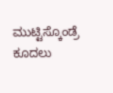ಮುಟ್ಟಿಸ್ಕೊಂಡ್ರೆ ಕೂದಲು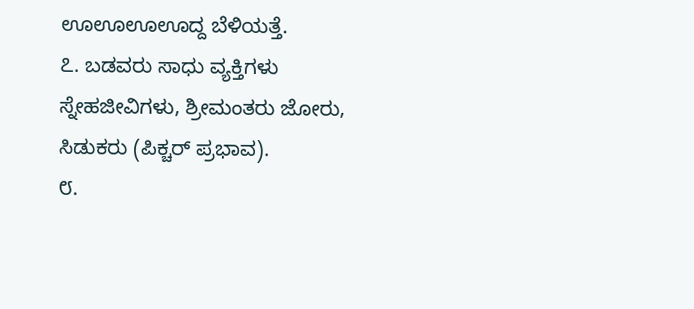ಊಊಊಊದ್ದ ಬೆಳಿಯತ್ತೆ.
೭. ಬಡವರು ಸಾಧು ವ್ಯಕ್ತಿಗಳು ಸ್ನೇಹಜೀವಿಗಳು, ಶ್ರೀಮಂತರು ಜೋರು, ಸಿಡುಕರು (ಪಿಕ್ಚರ್ ಪ್ರಭಾವ).
೮.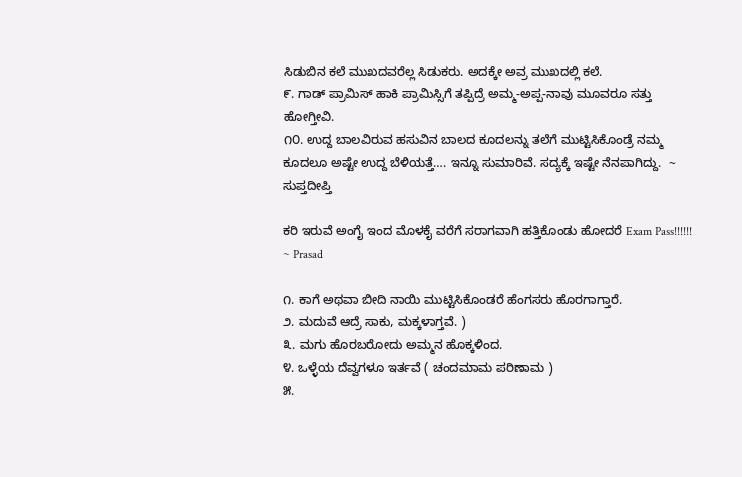ಸಿಡುಬಿನ ಕಲೆ ಮುಖದವರೆಲ್ಲ ಸಿಡುಕರು. ಅದಕ್ಕೇ ಅವ್ರ ಮುಖದಲ್ಲಿ ಕಲೆ.
೯. ಗಾಡ್ ಪ್ರಾಮಿಸ್ ಹಾಕಿ ಪ್ರಾಮಿಸ್ಸಿಗೆ ತಪ್ಪಿದ್ರೆ ಅಮ್ಮ-ಅಪ್ಪ-ನಾವು ಮೂವರೂ ಸತ್ತು ಹೋಗ್ತೀವಿ.
೧೦. ಉದ್ದ ಬಾಲವಿರುವ ಹಸುವಿನ ಬಾಲದ ಕೂದಲನ್ನು ತಲೆಗೆ ಮುಟ್ಟಿಸಿಕೊಂಡ್ರೆ ನಮ್ಮ ಕೂದಲೂ ಅಷ್ಟೇ ಉದ್ದ ಬೆಳಿಯತ್ತೆ…. ಇನ್ನೂ ಸುಮಾರಿವೆ. ಸದ್ಯಕ್ಕೆ ಇಷ್ಟೇ ನೆನಪಾಗಿದ್ದು.  ~ ಸುಪ್ತದೀಪ್ತಿ

ಕರಿ ಇರುವೆ ಅಂಗೈ ಇಂದ ಮೊಳಕೈ ವರೆಗೆ ಸರಾಗವಾಗಿ ಹತ್ತಿಕೊಂಡು ಹೋದರೆ Exam Pass!!!!!!  ~ Prasad

೧. ಕಾಗೆ ಅಥವಾ ಬೀದಿ ನಾಯಿ ಮುಟ್ಟಿಸಿಕೊಂಡರೆ ಹೆಂಗಸರು ಹೊರಗಾಗ್ತಾರೆ.
೨. ಮದುವೆ ಆದ್ರೆ ಸಾಕು, ಮಕ್ಕಳಾಗ್ತವೆ. )
೩. ಮಗು ಹೊರಬರೋದು ಅಮ್ಮನ ಹೊಕ್ಕಳಿಂದ.
೪. ಒಳ್ಳೆಯ ದೆವ್ವಗಳೂ ಇರ್ತವೆ ( ಚಂದಮಾಮ ಪರಿಣಾಮ )
೫.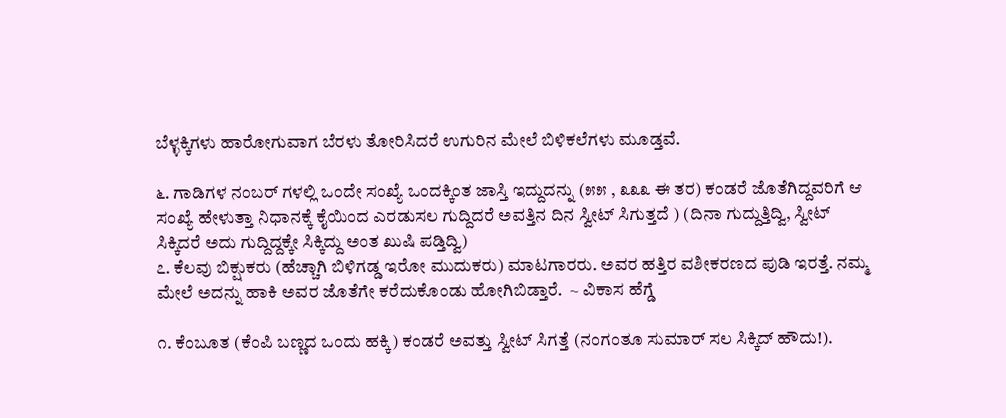ಬೆಳ್ಳಕ್ಕಿಗಳು ಹಾರೋಗುವಾಗ ಬೆರಳು ತೋರಿಸಿದರೆ ಉಗುರಿನ ಮೇಲೆ ಬಿಳಿಕಲೆಗಳು ಮೂಡ್ತವೆ.

೬. ಗಾಡಿಗಳ ನಂಬರ್ ಗಳಲ್ಲಿ ಒಂದೇ ಸಂಖ್ಯೆ ಒಂದಕ್ಕಿಂತ ಜಾಸ್ತಿ ಇದ್ದುದನ್ನು (೫೫ , ೩೩೩ ಈ ತರ) ಕಂಡರೆ ಜೊತೆಗಿದ್ದವರಿಗೆ ಆ ಸಂಖ್ಯೆ ಹೇಳುತ್ತಾ ನಿಧಾನಕ್ಕೆ ಕೈಯಿಂದ ಎರಡುಸಲ ಗುದ್ದಿದರೆ ಅವತ್ತಿನ ದಿನ ಸ್ವೀಟ್ ಸಿಗುತ್ತದೆ ) (ದಿನಾ ಗುದ್ದುತ್ತಿದ್ವಿ, ಸ್ವೀಟ್ ಸಿಕ್ಕಿದರೆ ಅದು ಗುದ್ದಿದ್ದಕ್ಕೇ ಸಿಕ್ಕಿದ್ದು ಅಂತ ಖುಷಿ ಪಡ್ತಿದ್ವಿ)
೭. ಕೆಲವು ಬಿಕ್ಷುಕರು (ಹೆಚ್ಚಾಗಿ ಬಿಳಿಗಡ್ಡ ಇರೋ ಮುದುಕರು) ಮಾಟಗಾರರು. ಅವರ ಹತ್ತಿರ ವಶೀಕರಣದ ಪುಡಿ ಇರತ್ತೆ. ನಮ್ಮ ಮೇಲೆ ಅದನ್ನು ಹಾಕಿ ಅವರ ಜೊತೆಗೇ ಕರೆದುಕೊಂಡು ಹೋಗಿಬಿಡ್ತಾರೆ.  ~ ವಿಕಾಸ ಹೆಗ್ಡೆ

೧. ಕೆಂಬೂತ (ಕೆಂಪಿ ಬಣ್ಣದ ಒಂದು ಹಕ್ಕಿ) ಕಂಡರೆ ಅವತ್ತು ಸ್ವೀಟ್ ಸಿಗತ್ತೆ (ನಂಗಂತೂ ಸುಮಾರ್ ಸಲ ಸಿಕ್ಕಿದ್ ಹೌದು!).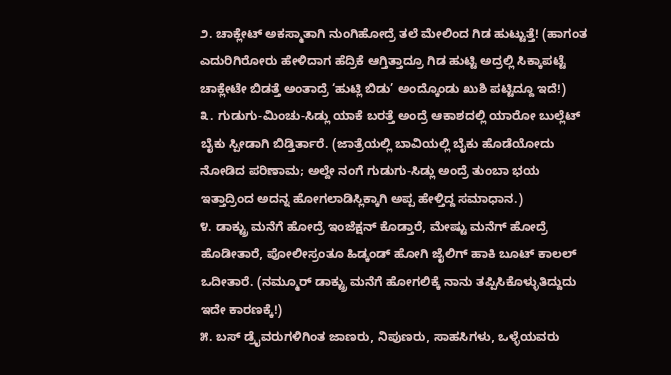೨. ಚಾಕ್ಲೇಟ್ ಅಕಸ್ಮಾತಾಗಿ ನುಂಗಿಹೋದ್ರೆ ತಲೆ ಮೇಲಿಂದ ಗಿಡ ಹುಟ್ಟುತ್ತೆ! (ಹಾಗಂತ ಎದುರಿಗಿರೋರು ಹೇಳಿದಾಗ ಹೆದ್ರಿಕೆ ಆಗ್ತಿತ್ತಾದ್ರೂ ಗಿಡ ಹುಟ್ಟಿ ಅದ್ರಲ್ಲಿ ಸಿಕ್ಕಾಪಟ್ಟೆ ಚಾಕ್ಲೇಟೇ ಬಿಡತ್ತೆ ಅಂತಾದ್ರೆ ‘ಹುಟ್ಲಿ ಬಿಡು’ ಅಂದ್ಕೊಂಡು ಖುಶಿ ಪಟ್ಟಿದ್ದೂ ಇದೆ!)
೩. ಗುಡುಗು-ಮಿಂಚು-ಸಿಡ್ಲು ಯಾಕೆ ಬರತ್ತೆ ಅಂದ್ರೆ ಆಕಾಶದಲ್ಲಿ ಯಾರೋ ಬುಲ್ಲೆಟ್ ಬೈಕು ಸ್ಪೀಡಾಗಿ ಬಿಡ್ತಿರ್ತಾರೆ. (ಜಾತ್ರೆಯಲ್ಲಿ ಬಾವಿಯಲ್ಲಿ ಬೈಕು ಹೊಡೆಯೋದು ನೋಡಿದ ಪರಿಣಾಮ; ಅಲ್ದೇ ನಂಗೆ ಗುಡುಗು-ಸಿಡ್ಲು ಅಂದ್ರೆ ತುಂಬಾ ಭಯ ಇತ್ತಾದ್ರಿಂದ ಅದನ್ನ ಹೋಗಲಾಡಿಸ್ಲಿಕ್ಕಾಗಿ ಅಪ್ಪ ಹೇಳ್ತಿದ್ದ ಸಮಾಧಾನ.)
೪. ಡಾಕ್ಟ್ರು ಮನೆಗೆ ಹೋದ್ರೆ ಇಂಜೆಕ್ಷನ್ ಕೊಡ್ತಾರೆ, ಮೇಷ್ಟು ಮನೆಗ್ ಹೋದ್ರೆ ಹೊಡೀತಾರೆ, ಪೋಲೀಸ್ರಂತೂ ಹಿಡ್ಕಂಡ್ ಹೋಗಿ ಜೈಲಿಗ್ ಹಾಕಿ ಬೂಟ್ ಕಾಲಲ್ ಒದೀತಾರೆ. (ನಮ್ಮೂರ್ ಡಾಕ್ಟ್ರು ಮನೆಗೆ ಹೋಗಲಿಕ್ಕೆ ನಾನು ತಪ್ಪಿಸಿಕೊಳ್ಳುತಿದ್ದುದು ಇದೇ ಕಾರಣಕ್ಕೆ!)
೫. ಬಸ್ ಡ್ರೈವರುಗಳಿಗಿಂತ ಜಾಣರು, ನಿಪುಣರು, ಸಾಹಸಿಗಳು, ಒಳ್ಳೆಯವರು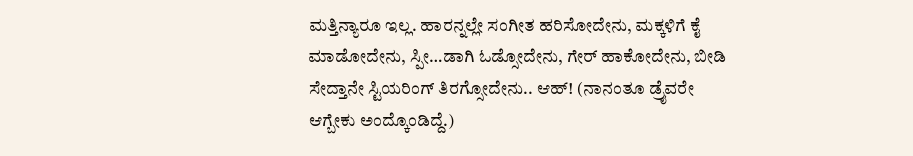ಮತ್ತಿನ್ಯಾರೂ ಇಲ್ಲ. ಹಾರನ್ನಲ್ಲೇ ಸಂಗೀತ ಹರಿಸೋದೇನು, ಮಕ್ಕಳಿಗೆ ಕೈ ಮಾಡೋದೇನು, ಸ್ಪೀ…ಡಾಗಿ ಓಡ್ಸೋದೇನು, ಗೇರ್ ಹಾಕೋದೇನು, ಬೀಡಿ ಸೇದ್ತಾನೇ ಸ್ಟಿಯರಿಂಗ್ ತಿರಗ್ಸೋದೇನು.. ಆಹ್! (ನಾನಂತೂ ಡ್ರೈವರೇ ಆಗ್ಬೇಕು ಅಂದ್ಕೊಂಡಿದ್ದೆ.)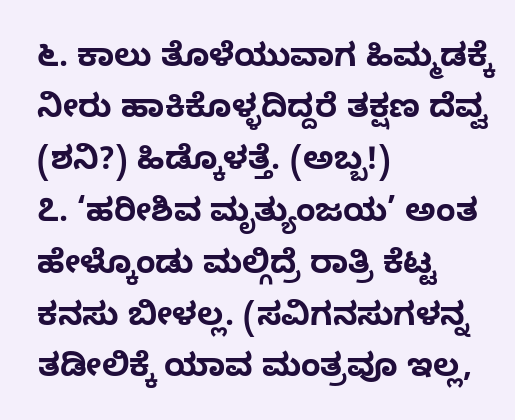೬. ಕಾಲು ತೊಳೆಯುವಾಗ ಹಿಮ್ಮಡಕ್ಕೆ ನೀರು ಹಾಕಿಕೊಳ್ಳದಿದ್ದರೆ ತಕ್ಷಣ ದೆವ್ವ (ಶನಿ?) ಹಿಡ್ಕೊಳತ್ತೆ. (ಅಬ್ಬ!)
೭. ‘ಹರೀಶಿವ ಮೃತ್ಯುಂಜಯ’ ಅಂತ ಹೇಳ್ಕೊಂಡು ಮಲ್ಗಿದ್ರೆ ರಾತ್ರಿ ಕೆಟ್ಟ ಕನಸು ಬೀಳಲ್ಲ. (ಸವಿಗನಸುಗಳನ್ನ ತಡೀಲಿಕ್ಕೆ ಯಾವ ಮಂತ್ರವೂ ಇಲ್ಲ,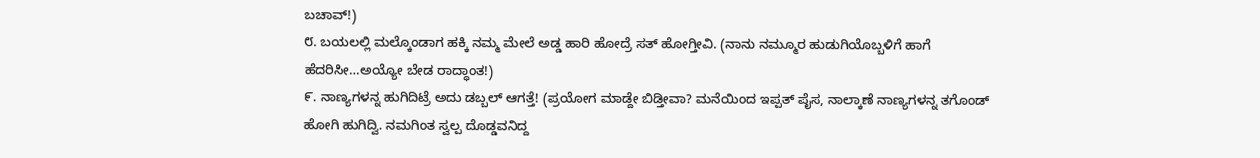ಬಚಾವ್!)
೮. ಬಯಲಲ್ಲಿ ಮಲ್ಕೊಂಡಾಗ ಹಕ್ಕಿ ನಮ್ಮ ಮೇಲೆ ಅಡ್ಡ ಹಾರಿ ಹೋದ್ರೆ ಸತ್ ಹೋಗ್ತೀವಿ. (ನಾನು ನಮ್ಮೂರ ಹುಡುಗಿಯೊಬ್ಬಳಿಗೆ ಹಾಗೆ ಹೆದರಿಸೀ…ಅಯ್ಯೋ ಬೇಡ ರಾದ್ಧಾಂತ!)
೯. ನಾಣ್ಯಗಳನ್ನ ಹುಗಿದಿಟ್ರೆ ಅದು ಡಬ್ಬಲ್ ಆಗತ್ತೆ! (ಪ್ರಯೋಗ ಮಾಡ್ದೇ ಬಿಡ್ತೀವಾ? ಮನೆಯಿಂದ ಇಪ್ಪತ್ ಪೈಸ, ನಾಲ್ಕಾಣೆ ನಾಣ್ಯಗಳನ್ನ ತಗೊಂಡ್ ಹೋಗಿ ಹುಗಿದ್ವಿ. ನಮಗಿಂತ ಸ್ವಲ್ಪ ದೊಡ್ಡವನಿದ್ದ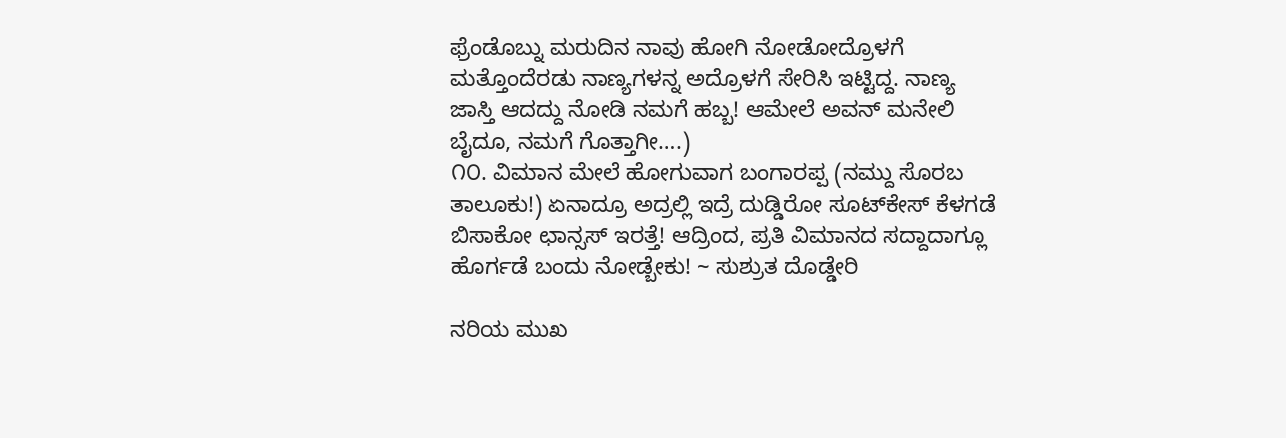ಫ್ರೆಂಡೊಬ್ನು ಮರುದಿನ ನಾವು ಹೋಗಿ ನೋಡೋದ್ರೊಳಗೆ ಮತ್ತೊಂದೆರಡು ನಾಣ್ಯಗಳನ್ನ ಅದ್ರೊಳಗೆ ಸೇರಿಸಿ ಇಟ್ಟಿದ್ದ. ನಾಣ್ಯ ಜಾಸ್ತಿ ಆದದ್ದು ನೋಡಿ ನಮಗೆ ಹಬ್ಬ! ಆಮೇಲೆ ಅವನ್ ಮನೇಲಿ ಬೈದೂ, ನಮಗೆ ಗೊತ್ತಾಗೀ….)
೧೦. ವಿಮಾನ ಮೇಲೆ ಹೋಗುವಾಗ ಬಂಗಾರಪ್ಪ (ನಮ್ದು ಸೊರಬ ತಾಲೂಕು!) ಏನಾದ್ರೂ ಅದ್ರಲ್ಲಿ ಇದ್ರೆ ದುಡ್ಡಿರೋ ಸೂಟ್‍ಕೇಸ್ ಕೆಳಗಡೆ ಬಿಸಾಕೋ ಛಾನ್ಸಸ್ ಇರತ್ತೆ! ಆದ್ರಿಂದ, ಪ್ರತಿ ವಿಮಾನದ ಸದ್ದಾದಾಗ್ಲೂ ಹೊರ್ಗಡೆ ಬಂದು ನೋಡ್ಬೇಕು! ~ ಸುಶ್ರುತ ದೊಡ್ಡೇರಿ

ನರಿಯ ಮುಖ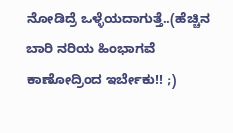ನೋಡಿದ್ರೆ ಒಳ್ಳೆಯದಾಗುತ್ತೆ..(ಹೆಚ್ಚಿನ ಬಾರಿ ನರಿಯ ಹಿಂಭಾಗವೆ ಕಾಣೋದ್ರಿಂದ ಇರ್ಬೇಕು!! ;)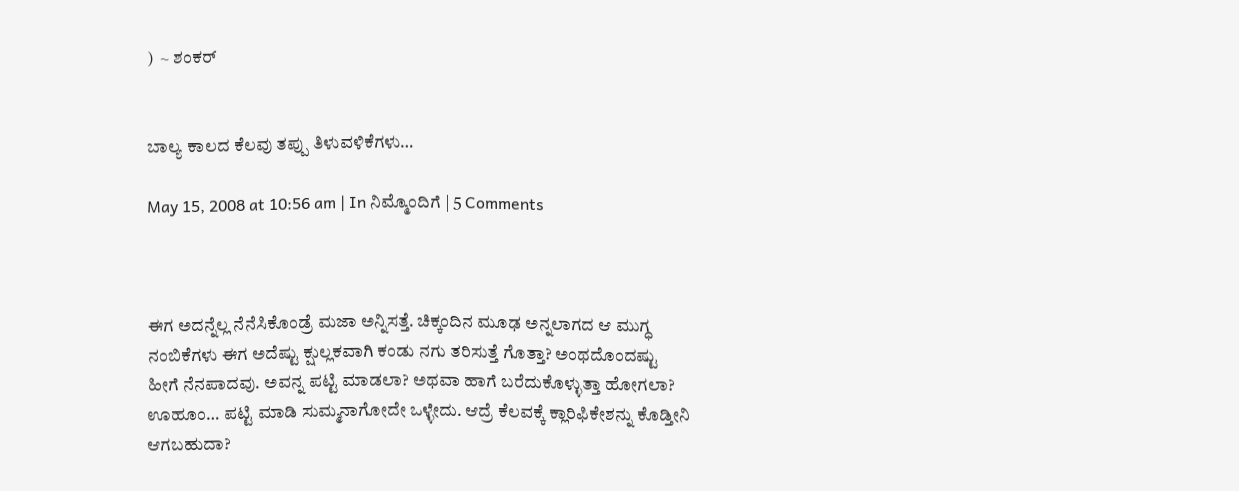)  ~ ಶಂಕರ್


ಬಾಲ್ಯ ಕಾಲದ ಕೆಲವು ತಪ್ಪು ತಿಳುವಳಿಕೆಗಳು…

May 15, 2008 at 10:56 am | In ನಿಮ್ಮೊಂದಿಗೆ | 5 Comments



ಈಗ ಅದನ್ನೆಲ್ಲ ನೆನೆಸಿಕೊಂಡ್ರೆ ಮಜಾ ಅನ್ನಿಸತ್ತೆ. ಚಿಕ್ಕಂದಿನ ಮೂಢ ಅನ್ನಲಾಗದ ಆ ಮುಗ್ಧ ನಂಬಿಕೆಗಳು ಈಗ ಅದೆಷ್ಟು ಕ್ಷುಲ್ಲಕವಾಗಿ ಕಂಡು ನಗು ತರಿಸುತ್ತೆ ಗೊತ್ತಾ? ಅಂಥದೊಂದಷ್ಟು ಹೀಗೆ ನೆನಪಾದವು. ಅವನ್ನ ಪಟ್ಟಿ ಮಾಡಲಾ? ಅಥವಾ ಹಾಗೆ ಬರೆದುಕೊಳ್ಳುತ್ತಾ ಹೋಗಲಾ? ಊಹೂಂ… ಪಟ್ಟಿ ಮಾಡಿ ಸುಮ್ಮನಾಗೋದೇ ಒಳ್ಳೇದು. ಆದ್ರೆ ಕೆಲವಕ್ಕೆ ಕ್ಲಾರಿಫಿಕೇಶನ್ನು ಕೊಡ್ತೀನಿ ಆಗಬಹುದಾ?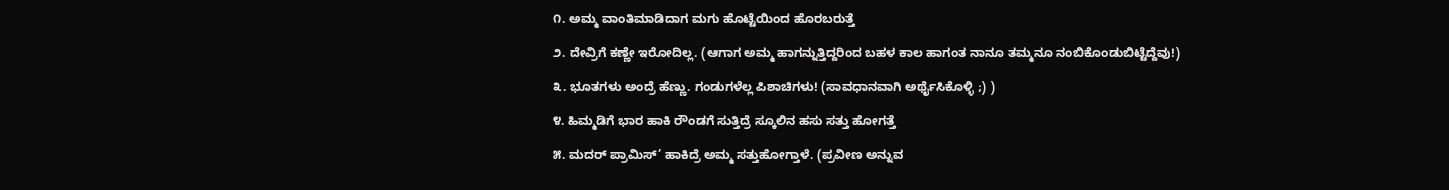೧. ಅಮ್ಮ ವಾಂತಿಮಾಡಿದಾಗ ಮಗು ಹೊಟ್ಟೆಯಿಂದ ಹೊರಬರುತ್ತೆ

೨. ದೇವ್ರಿಗೆ ಕಣ್ಣೇ ಇರೋದಿಲ್ಲ. (ಆಗಾಗ ಅಮ್ಮ ಹಾಗನ್ನುತ್ತಿದ್ದರಿಂದ ಬಹಳ ಕಾಲ ಹಾಗಂತ ನಾನೂ ತಮ್ಮನೂ ನಂಬಿಕೊಂಡುಬಿಟ್ಟೆದ್ದೆವು!)

೩. ಭೂತಗಳು ಅಂದ್ರೆ ಹೆಣ್ಣು. ಗಂಡುಗಳೆಲ್ಲ ಪಿಶಾಚಿಗಳು! (ಸಾವಧಾನವಾಗಿ ಅರ್ಥೈಸಿಕೊಳ್ಳಿ ;) )

೪. ಹಿಮ್ಮಡಿಗೆ ಭಾರ ಹಾಕಿ ರೌಂಡಗೆ ಸುತ್ತಿದ್ರೆ ಸ್ಕೂಲಿನ ಹಸು ಸತ್ತು ಹೋಗತ್ತೆ

೫. ಮದರ್ ಪ್ರಾಮಿಸ್’ ಹಾಕಿದ್ರೆ ಅಮ್ಮ ಸತ್ತುಹೋಗ್ತಾಳೆ. (ಪ್ರವೀಣ ಅನ್ನುವ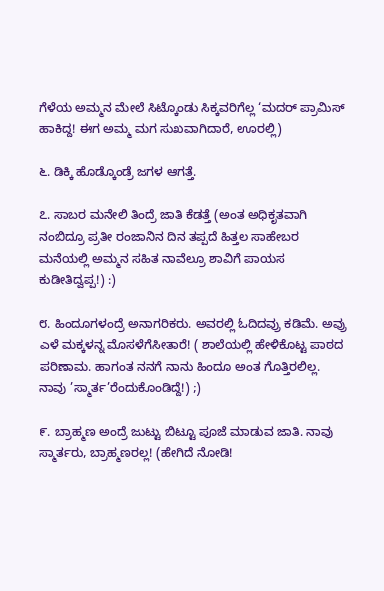ಗೆಳೆಯ ಅಮ್ಮನ ಮೇಲೆ ಸಿಟ್ಕೊಂಡು ಸಿಕ್ಕವರಿಗೆಲ್ಲ ‘ಮದರ್ ಪ್ರಾಮಿಸ್ ಹಾಕಿದ್ದ! ಈಗ ಅಮ್ಮ ಮಗ ಸುಖವಾಗಿದಾರೆ, ಊರಲ್ಲಿ)

೬. ಡಿಕ್ಕಿ ಹೊಡ್ಕೊಂಡ್ರೆ ಜಗಳ ಆಗತ್ತೆ.

೭. ಸಾಬರ ಮನೇಲಿ ತಿಂದ್ರೆ ಜಾತಿ ಕೆಡತ್ತೆ (ಅಂತ ಅಧಿಕೃತವಾಗಿ ನಂಬಿದ್ರೂ ಪ್ರತೀ ರಂಜಾನಿನ ದಿನ ತಪ್ಪದೆ ಹಿತ್ತಲ ಸಾಹೇಬರ ಮನೆಯಲ್ಲಿ ಅಮ್ಮನ ಸಹಿತ ನಾವೆಲ್ರೂ ಶಾವಿಗೆ ಪಾಯಸ ಕುಡೀತಿದ್ವಪ್ಪ!) :)

೮. ಹಿಂದೂಗಳಂದ್ರೆ ಅನಾಗರಿಕರು. ಅವರಲ್ಲಿ ಓದಿದವ್ರು ಕಡಿಮೆ. ಅವ್ರು ಎಳೆ ಮಕ್ಕಳನ್ನ ಮೊಸಳೆಗೆಸೀತಾರೆ! ( ಶಾಲೆಯಲ್ಲಿ ಹೇಳಿಕೊಟ್ಟ ಪಾಠದ ಪರಿಣಾಮ. ಹಾಗಂತ ನನಗೆ ನಾನು ಹಿಂದೂ ಅಂತ ಗೊತ್ತಿರಲಿಲ್ಲ. ನಾವು ’ಸ್ಮಾರ್ತ’ರೆಂದುಕೊಂಡಿದ್ದೆ!) ;)

೯. ಬ್ರಾಹ್ಮಣ ಅಂದ್ರೆ ಜುಟ್ಟು ಬಿಟ್ಟೂ ಪೂಜೆ ಮಾಡುವ ಜಾತಿ. ನಾವು ಸ್ಮಾರ್ತರು, ಬ್ರಾಹ್ಮಣರಲ್ಲ! (ಹೇಗಿದೆ ನೋಡಿ!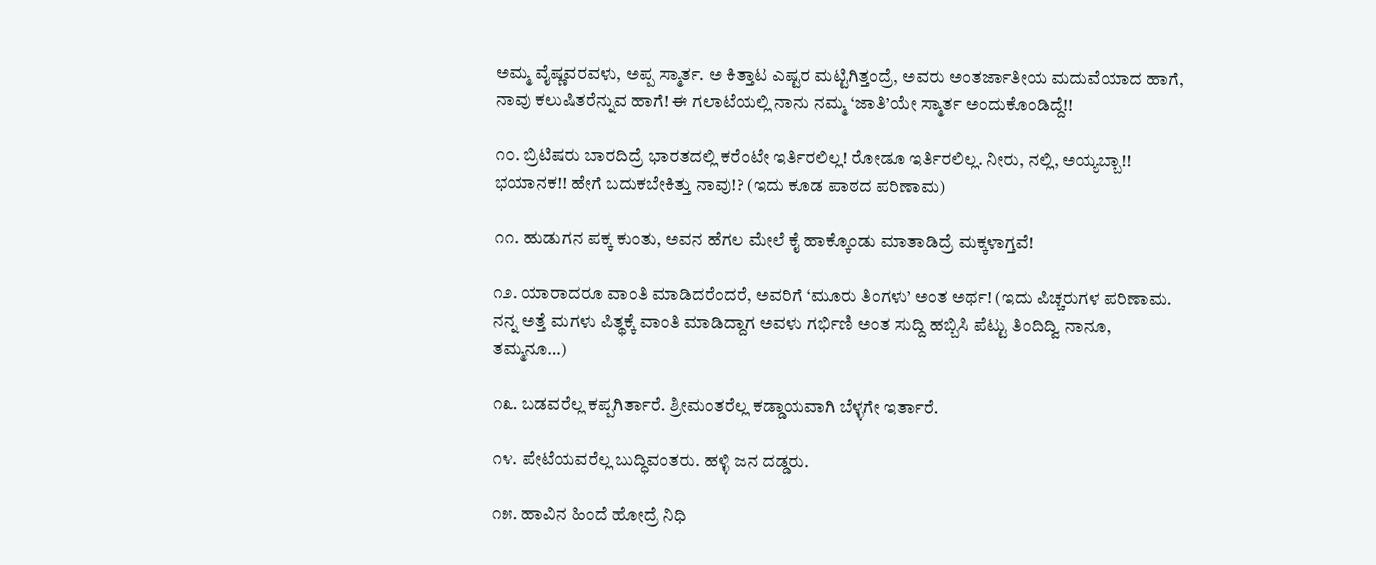ಅಮ್ಮ ವೈಷ್ಣವರವಳು, ಅಪ್ಪ ಸ್ಮಾರ್ತ. ಅ ಕಿತ್ತಾಟ ಎಷ್ಟರ ಮಟ್ಟಿಗಿತ್ತಂದ್ರೆ, ಅವರು ಅಂತರ್ಜಾತೀಯ ಮದುವೆಯಾದ ಹಾಗೆ, ನಾವು ಕಲುಷಿತರೆನ್ನುವ ಹಾಗೆ! ಈ ಗಲಾಟೆಯಲ್ಲಿ ನಾನು ನಮ್ಮ ‘ಜಾತಿ’ಯೇ ಸ್ಮಾರ್ತ ಅಂದುಕೊಂಡಿದ್ದೆ!!

೧೦. ಬ್ರಿಟಿಷರು ಬಾರದಿದ್ರೆ ಭಾರತದಲ್ಲಿ ಕರೆಂಟೇ ಇರ್ತಿರಲಿಲ್ಲ! ರೋಡೂ ಇರ್ತಿರಲಿಲ್ಲ. ನೀರು, ನಲ್ಲಿ, ಅಯ್ಯಬ್ಬಾ!! ಭಯಾನಕ!! ಹೇಗೆ ಬದುಕಬೇಕಿತ್ತು ನಾವು!? (ಇದು ಕೂಡ ಪಾಠದ ಪರಿಣಾಮ)

೧೧. ಹುಡುಗನ ಪಕ್ಕ ಕುಂತು, ಅವನ ಹೆಗಲ ಮೇಲೆ ಕೈ ಹಾಕ್ಕೊಂಡು ಮಾತಾಡಿದ್ರೆ ಮಕ್ಕಳಾಗ್ತವೆ!

೧೨. ಯಾರಾದರೂ ವಾಂತಿ ಮಾಡಿದರೆಂದರೆ, ಅವರಿಗೆ ‘ಮೂರು ತಿಂಗಳು’ ಅಂತ ಅರ್ಥ! (ಇದು ಪಿಚ್ಚರುಗಳ ಪರಿಣಾಮ. ನನ್ನ ಅತ್ತೆ ಮಗಳು ಪಿತ್ಥಕ್ಕೆ ವಾಂತಿ ಮಾಡಿದ್ದಾಗ ಅವಳು ಗರ್ಭಿಣಿ ಅಂತ ಸುದ್ದಿ ಹಬ್ಬಿಸಿ ಪೆಟ್ಟು ತಿಂದಿದ್ವಿ ನಾನೂ, ತಮ್ಮನೂ…)

೧೩. ಬಡವರೆಲ್ಲ ಕಪ್ಪಗಿರ್ತಾರೆ. ಶ್ರೀಮಂತರೆಲ್ಲ ಕಡ್ಡಾಯವಾಗಿ ಬೆಳ್ಳಗೇ ಇರ್ತಾರೆ.

೧೪. ಪೇಟೆಯವರೆಲ್ಲ ಬುದ್ಧಿವಂತರು. ಹಳ್ಳಿ ಜನ ದಡ್ಡರು.

೧೫. ಹಾವಿನ ಹಿಂದೆ ಹೋದ್ರೆ ನಿಧಿ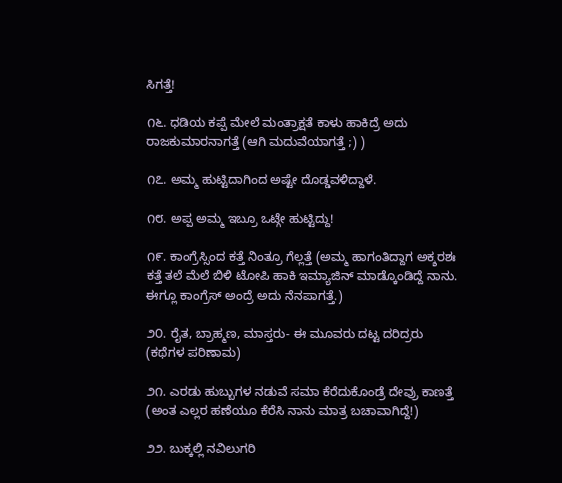ಸಿಗತ್ತೆ!

೧೬. ಧಡಿಯ ಕಪ್ಪೆ ಮೇಲೆ ಮಂತ್ರಾಕ್ಷತೆ ಕಾಳು ಹಾಕಿದ್ರೆ ಅದು ರಾಜಕುಮಾರನಾಗತ್ತೆ (ಆಗಿ ಮದುವೆಯಾಗತ್ತೆ ;) )

೧೭. ಅಮ್ಮ ಹುಟ್ಟಿದಾಗಿಂದ ಅಷ್ಟೇ ದೊಡ್ಡವಳಿದ್ದಾಳೆ.

೧೮. ಅಪ್ಪ ಅಮ್ಮ ಇಬ್ರೂ ಒಟ್ಗೇ ಹುಟ್ಟಿದ್ದು!

೧೯. ಕಾಂಗ್ರೆಸ್ಸಿಂದ ಕತ್ತೆ ನಿಂತ್ರೂ ಗೆಲ್ಲತ್ತೆ (ಅಮ್ಮ ಹಾಗಂತಿದ್ದಾಗ ಅಕ್ಶರಶಃ ಕತ್ತೆ ತಲೆ ಮೆಲೆ ಬಿಳಿ ಟೋಪಿ ಹಾಕಿ ಇಮ್ಯಾಜಿನ್ ಮಾಡ್ಕೊಂಡಿದ್ದೆ ನಾನು. ಈಗ್ಲೂ ಕಾಂಗ್ರೆಸ್ ಅಂದ್ರೆ ಅದು ನೆನಪಾಗತ್ತೆ.)

೨೦. ರೈತ, ಬ್ರಾಹ್ಮಣ, ಮಾಸ್ತರು- ಈ ಮೂವರು ದಟ್ಟ ದರಿದ್ರರು (ಕಥೆಗಳ ಪರಿಣಾಮ)

೨೧. ಎರಡು ಹುಬ್ಬುಗಳ ನಡುವೆ ಸಮಾ ಕೆರೆದುಕೊಂಡ್ರೆ ದೇವ್ರು ಕಾಣತ್ತೆ (ಅಂತ ಎಲ್ಲರ ಹಣೆಯೂ ಕೆರೆಸಿ ನಾನು ಮಾತ್ರ ಬಚಾವಾಗಿದ್ದೆ!)

೨೨. ಬುಕ್ಕಲ್ಲಿ ನವಿಲುಗರಿ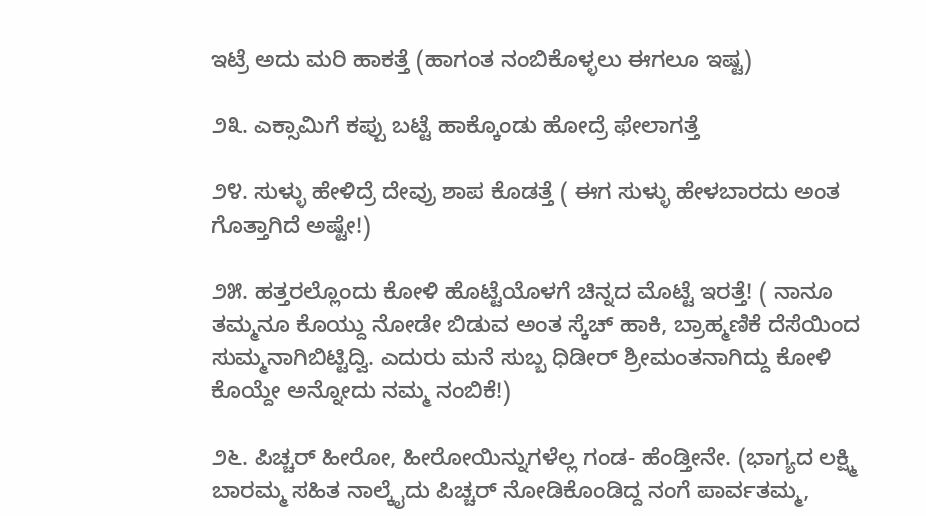ಇಟ್ರೆ ಅದು ಮರಿ ಹಾಕತ್ತೆ (ಹಾಗಂತ ನಂಬಿಕೊಳ್ಳಲು ಈಗಲೂ ಇಷ್ಟ)

೨೩. ಎಕ್ಸಾಮಿಗೆ ಕಪ್ಪು ಬಟ್ಟೆ ಹಾಕ್ಕೊಂಡು ಹೋದ್ರೆ ಫೇಲಾಗತ್ತೆ

೨೪. ಸುಳ್ಳು ಹೇಳಿದ್ರೆ ದೇವ್ರು ಶಾಪ ಕೊಡತ್ತೆ ( ಈಗ ಸುಳ್ಳು ಹೇಳಬಾರದು ಅಂತ ಗೊತ್ತಾಗಿದೆ ಅಷ್ಟೇ!)

೨೫. ಹತ್ತರಲ್ಲೊಂದು ಕೋಳಿ ಹೊಟ್ಟೆಯೊಳಗೆ ಚಿನ್ನದ ಮೊಟ್ಟೆ ಇರತ್ತೆ! ( ನಾನೂ ತಮ್ಮನೂ ಕೊಯ್ದು ನೋಡೇ ಬಿಡುವ ಅಂತ ಸ್ಕೆಚ್ ಹಾಕಿ, ಬ್ರಾಹ್ಮಣಿಕೆ ದೆಸೆಯಿಂದ ಸುಮ್ಮನಾಗಿಬಿಟ್ಟಿದ್ವಿ. ಎದುರು ಮನೆ ಸುಬ್ಬ ಧಿಡೀರ್ ಶ್ರೀಮಂತನಾಗಿದ್ದು ಕೋಳಿ ಕೊಯ್ದೇ ಅನ್ನೋದು ನಮ್ಮ ನಂಬಿಕೆ!)

೨೬. ಪಿಚ್ಚರ್ ಹೀರೋ, ಹೀರೋಯಿನ್ನುಗಳೆಲ್ಲ ಗಂಡ- ಹೆಂಡ್ತೀನೇ. (ಭಾಗ್ಯದ ಲಕ್ಷ್ಮಿ ಬಾರಮ್ಮ ಸಹಿತ ನಾಲ್ಕೈದು ಪಿಚ್ಚರ್ ನೋಡಿಕೊಂಡಿದ್ದ ನಂಗೆ ಪಾರ್ವತಮ್ಮ,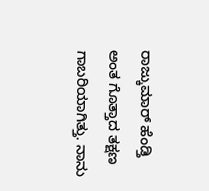ರಾಜ್ಕುಮಾರ್ ಹೆಂಡ್ತಿ ಅಂತ ಗೊತ್ತಾದ ತಕ್ಷಣ ಗಾಬರಿಯಾಗಿತ್ತು. ನಾನು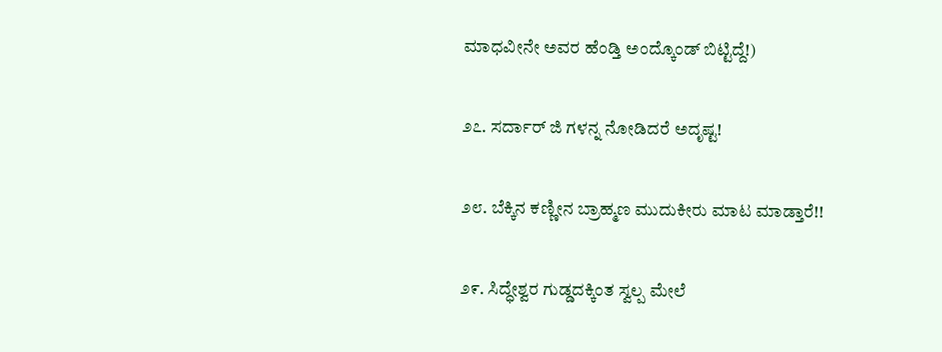ಮಾಧವೀನೇ ಅವರ ಹೆಂಡ್ತಿ ಅಂದ್ಕೊಂಡ್ ಬಿಟ್ಟಿದ್ದೆ!)

೨೭. ಸರ್ದಾರ್ ಜಿ ಗಳನ್ನ ನೋಡಿದರೆ ಅದೃಷ್ಟ!

೨೮. ಬೆಕ್ಕಿನ ಕಣ್ಣೀನ ಬ್ರಾಹ್ಮಣ ಮುದುಕೀರು ಮಾಟ ಮಾಡ್ತಾರೆ!!

೨೯. ಸಿದ್ಧೇಶ್ವರ ಗುಡ್ಡದಕ್ಕಿಂತ ಸ್ವಲ್ಪ ಮೇಲೆ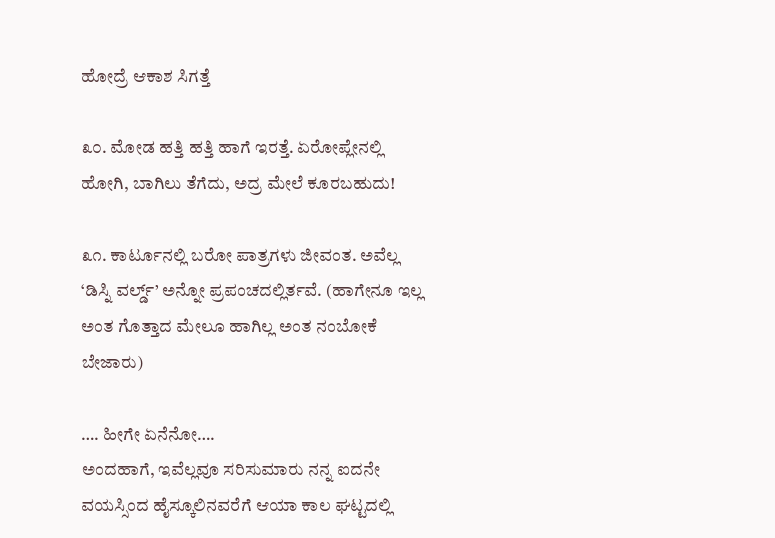ಹೋದ್ರೆ ಆಕಾಶ ಸಿಗತ್ತೆ

೩೦. ಮೋಡ ಹತ್ತಿ ಹತ್ತಿ ಹಾಗೆ ಇರತ್ತೆ. ಏರೋಪ್ಲೇನಲ್ಲಿ ಹೋಗಿ, ಬಾಗಿಲು ತೆಗೆದು, ಅದ್ರ ಮೇಲೆ ಕೂರಬಹುದು!

೩೧. ಕಾರ್ಟೂನಲ್ಲಿ ಬರೋ ಪಾತ್ರಗಳು ಜೀವಂತ. ಅವೆಲ್ಲ ‘ಡಿಸ್ನಿ ವರ್ಲ್ಡ್’ ಅನ್ನೋ ಪ್ರಪಂಚದಲ್ಲಿರ್ತವೆ. (ಹಾಗೇನೂ ಇಲ್ಲ ಅಂತ ಗೊತ್ತಾದ ಮೇಲೂ ಹಾಗಿಲ್ಲ ಅಂತ ನಂಬೋಕೆ ಬೇಜಾರು)

…. ಹೀಗೇ ಏನೆನೋ….
ಅಂದಹಾಗೆ, ಇವೆಲ್ಲವೂ ಸರಿಸುಮಾರು ನನ್ನ ಐದನೇ ವಯಸ್ಸಿಂದ ಹೈಸ್ಕೂಲಿನವರೆಗೆ ಆಯಾ ಕಾಲ ಘಟ್ಟದಲ್ಲಿ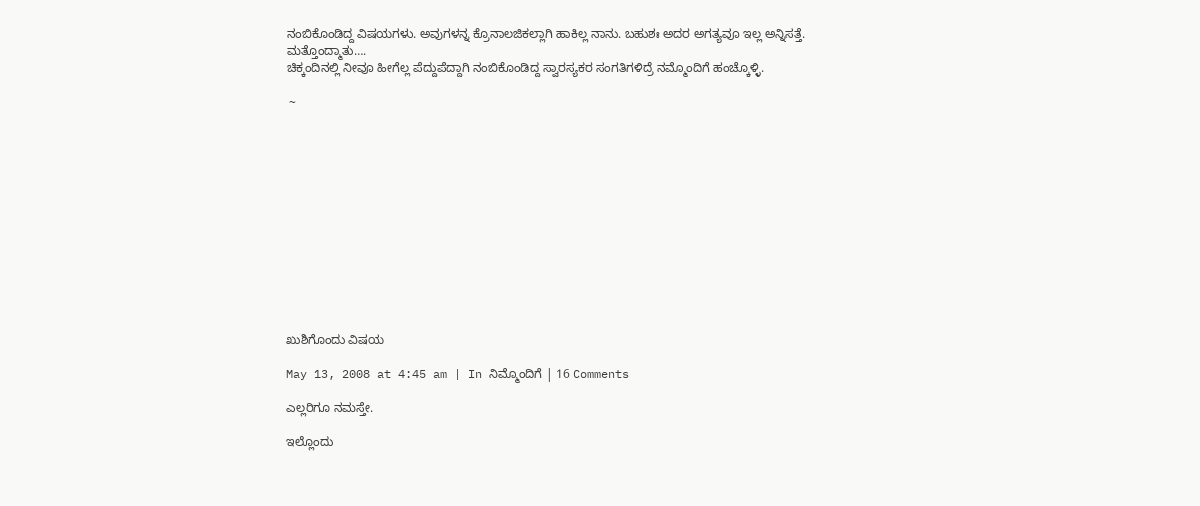ನಂಬಿಕೊಂಡಿದ್ದ ವಿಷಯಗಳು. ಅವುಗಳನ್ನ ಕ್ರೊನಾಲಜಿಕಲ್ಲಾಗಿ ಹಾಕಿಲ್ಲ ನಾನು. ಬಹುಶಃ ಅದರ ಅಗತ್ಯವೂ ಇಲ್ಲ ಅನ್ನಿಸತ್ತೆ.
ಮತ್ತೊಂದ್ಮಾತು….
ಚಿಕ್ಕಂದಿನಲ್ಲಿ ನೀವೂ ಹೀಗೆಲ್ಲ ಪೆದ್ದುಪೆದ್ದಾಗಿ ನಂಬಿಕೊಂಡಿದ್ದ ಸ್ವಾರಸ್ಯಕರ ಸಂಗತಿಗಳಿದ್ರೆ ನಮ್ಮೊಂದಿಗೆ ಹಂಚ್ಕೊಳ್ಳಿ.

 ~













ಖುಶಿಗೊಂದು ವಿಷಯ

May 13, 2008 at 4:45 am | In ನಿಮ್ಮೊಂದಿಗೆ | 16 Comments

ಎಲ್ಲರಿಗೂ ನಮಸ್ತೇ.

ಇಲ್ಲೊಂದು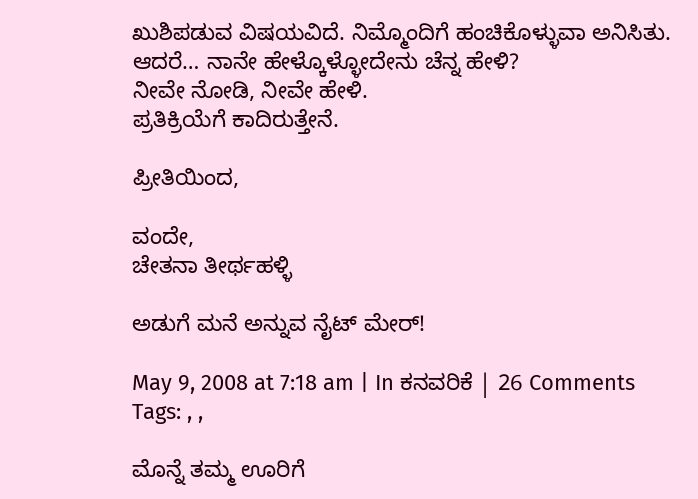ಖುಶಿಪಡುವ ವಿಷಯವಿದೆ. ನಿಮ್ಮೊಂದಿಗೆ ಹಂಚಿಕೊಳ್ಳುವಾ ಅನಿಸಿತು. ಆದರೆ… ನಾನೇ ಹೇಳ್ಕೊಳ್ಳೋದೇನು ಚೆನ್ನ ಹೇಳಿ?
ನೀವೇ ನೋಡಿ, ನೀವೇ ಹೇಳಿ.
ಪ್ರತಿಕ್ರಿಯೆಗೆ ಕಾದಿರುತ್ತೇನೆ.

ಪ್ರೀತಿಯಿಂದ,

ವಂದೇ,
ಚೇತನಾ ತೀರ್ಥಹಳ್ಳಿ

ಅಡುಗೆ ಮನೆ ಅನ್ನುವ ನೈಟ್ ಮೇರ್!

May 9, 2008 at 7:18 am | In ಕನವರಿಕೆ | 26 Comments
Tags: , ,

ಮೊನ್ನೆ ತಮ್ಮ ಊರಿಗೆ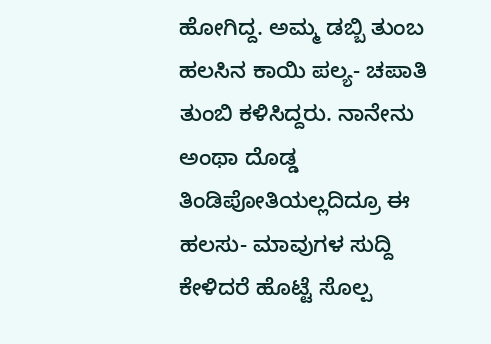ಹೋಗಿದ್ದ. ಅಮ್ಮ ಡಬ್ಬಿ ತುಂಬ ಹಲಸಿನ ಕಾಯಿ ಪಲ್ಯ- ಚಪಾತಿ ತುಂಬಿ ಕಳಿಸಿದ್ದರು. ನಾನೇನು ಅಂಥಾ ದೊಡ್ಡ ತಿಂಡಿಪೋತಿಯಲ್ಲದಿದ್ರೂ ಈ ಹಲಸು- ಮಾವುಗಳ ಸುದ್ದಿ ಕೇಳಿದರೆ ಹೊಟ್ಟೆ ಸೊಲ್ಪ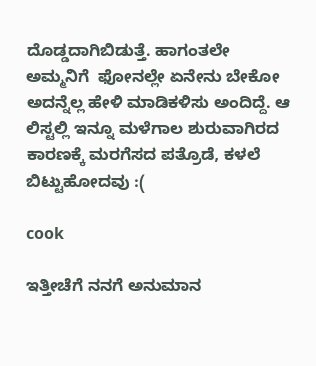ದೊಡ್ಡದಾಗಿಬಿಡುತ್ತೆ. ಹಾಗಂತಲೇ ಅಮ್ಮನಿಗೆ  ಫೋನಲ್ಲೇ ಏನೇನು ಬೇಕೋ ಅದನ್ನೆಲ್ಲ ಹೇಳಿ ಮಾಡಿಕಳಿಸು ಅಂದಿದ್ದೆ. ಆ ಲಿಸ್ಟಲ್ಲಿ ಇನ್ನೂ ಮಳೆಗಾಲ ಶುರುವಾಗಿರದ ಕಾರಣಕ್ಕೆ ಮರಗೆಸದ ಪತ್ರೊಡೆ, ಕಳಲೆ ಬಿಟ್ಟುಹೋದವು :(

cook

ಇತ್ತೀಚೆಗೆ ನನಗೆ ಅನುಮಾನ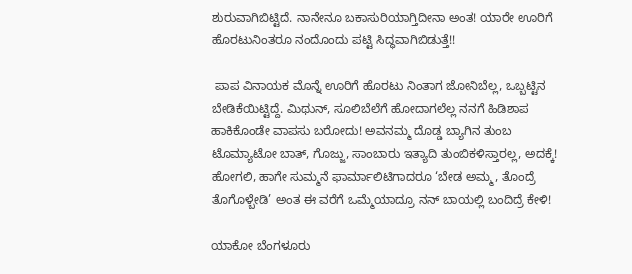ಶುರುವಾಗಿಬಿಟ್ಟಿದೆ. ನಾನೇನೂ ಬಕಾಸುರಿಯಾಗ್ತಿದೀನಾ ಅಂತ! ಯಾರೇ ಊರಿಗೆ ಹೊರಟುನಿಂತರೂ ನಂದೊಂದು ಪಟ್ಟಿ ಸಿದ್ಧವಾಗಿಬಿಡುತ್ತೆ!!

 ಪಾಪ ವಿನಾಯಕ ಮೊನ್ನೆ ಊರಿಗೆ ಹೊರಟು ನಿಂತಾಗ ಜೋನಿಬೆಲ್ಲ, ಒಬ್ಬಟ್ಟಿನ ಬೇಡಿಕೆಯಿಟ್ಟಿದ್ದೆ. ಮಿಥುನ್, ಸೂಲಿಬೆಲೆಗೆ ಹೋದಾಗಲೆಲ್ಲ ನನಗೆ ಹಿಡಿಶಾಪ ಹಾಕಿಕೊಂಡೇ ವಾಪಸು ಬರೋದು! ಅವನಮ್ಮ ದೊಡ್ಡ ಬ್ಯಾಗಿನ ತುಂಬ ಟೊಮ್ಯಾಟೋ ಬಾತ್, ಗೊಜ್ಜು, ಸಾಂಬಾರು ಇತ್ಯಾದಿ ತುಂಬಿಕಳಿಸ್ತಾರಲ್ಲ, ಅದಕ್ಕೆ! ಹೋಗಲಿ, ಹಾಗೇ ಸುಮ್ಮನೆ ಫಾರ್ಮಾಲಿಟಿಗಾದರೂ ‘ಬೇಡ ಅಮ್ಮ, ತೊಂದ್ರೆ ತೊಗೊಳ್ಬೇಡಿ’ ಅಂತ ಈ ವರೆಗೆ ಒಮ್ಮೆಯಾದ್ರೂ ನನ್ ಬಾಯಲ್ಲಿ ಬಂದಿದ್ರೆ ಕೇಳಿ!

ಯಾಕೋ ಬೆಂಗಳೂರು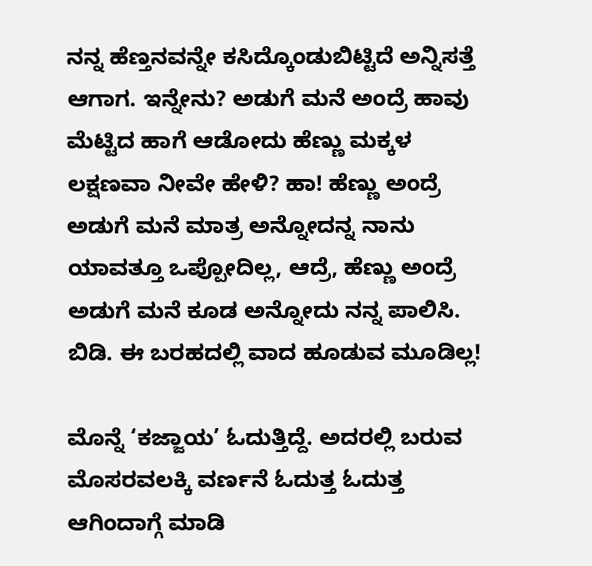ನನ್ನ ಹೆಣ್ತನವನ್ನೇ ಕಸಿದ್ಕೊಂಡುಬಿಟ್ಟಿದೆ ಅನ್ನಿಸತ್ತೆ ಆಗಾಗ. ಇನ್ನೇನು? ಅಡುಗೆ ಮನೆ ಅಂದ್ರೆ ಹಾವು ಮೆಟ್ಟಿದ ಹಾಗೆ ಆಡೋದು ಹೆಣ್ಣು ಮಕ್ಕಳ ಲಕ್ಷಣವಾ ನೀವೇ ಹೇಳಿ? ಹಾ! ಹೆಣ್ಣು ಅಂದ್ರೆ ಅಡುಗೆ ಮನೆ ಮಾತ್ರ ಅನ್ನೋದನ್ನ ನಾನು ಯಾವತ್ತೂ ಒಪ್ಪೋದಿಲ್ಲ, ಆದ್ರೆ, ಹೆಣ್ಣು ಅಂದ್ರೆ ಅಡುಗೆ ಮನೆ ಕೂಡ ಅನ್ನೋದು ನನ್ನ ಪಾಲಿಸಿ. ಬಿಡಿ. ಈ ಬರಹದಲ್ಲಿ ವಾದ ಹೂಡುವ ಮೂಡಿಲ್ಲ!

ಮೊನ್ನೆ ‘ಕಜ್ಜಾಯ’ ಓದುತ್ತಿದ್ದೆ. ಅದರಲ್ಲಿ ಬರುವ ಮೊಸರವಲಕ್ಕಿ ವರ್ಣನೆ ಓದುತ್ತ ಓದುತ್ತ ಆಗಿಂದಾಗ್ಗೆ ಮಾಡಿ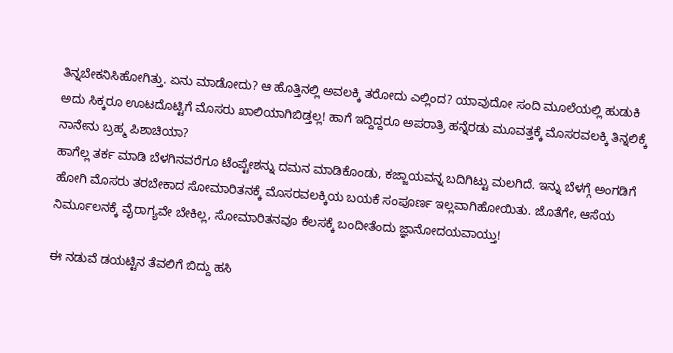ತಿನ್ನಬೇಕನಿಸಿಹೋಗಿತ್ತು. ಏನು ಮಾಡೋದು? ಆ ಹೊತ್ತಿನಲ್ಲಿ ಅವಲಕ್ಕಿ ತರೋದು ಎಲ್ಲಿಂದ? ಯಾವುದೋ ಸಂದಿ ಮೂಲೆಯಲ್ಲಿ ಹುಡುಕಿ ಅದು ಸಿಕ್ಕರೂ ಊಟದೊಟ್ಟಿಗೆ ಮೊಸರು ಖಾಲಿಯಾಗಿಬಿಡ್ತಲ್ಲ! ಹಾಗೆ ಇದ್ದಿದ್ದರೂ ಅಪರಾತ್ರಿ ಹನ್ನೆರಡು ಮೂವತ್ತಕ್ಕೆ ಮೊಸರವಲಕ್ಕಿ ತಿನ್ನಲಿಕ್ಕೆ ನಾನೇನು ಬ್ರಹ್ಮ ಪಿಶಾಚಿಯಾ?
ಹಾಗೆಲ್ಲ ತರ್ಕ ಮಾಡಿ ಬೆಳಗಿನವರೆಗೂ ಟೆಂಪ್ಟೇಶನ್ನು ದಮನ ಮಾಡಿಕೊಂಡು, ಕಜ್ಜಾಯವನ್ನ ಬದಿಗಿಟ್ಟು ಮಲಗಿದೆ. ಇನ್ನು ಬೆಳಗ್ಗೆ ಅಂಗಡಿಗೆ ಹೋಗಿ ಮೊಸರು ತರಬೇಕಾದ ಸೋಮಾರಿತನಕ್ಕೆ ಮೊಸರವಲಕ್ಕಿಯ ಬಯಕೆ ಸಂಪೂರ್ಣ ಇಲ್ಲವಾಗಿಹೋಯಿತು. ಜೊತೆಗೇ, ಆಸೆಯ ನಿರ್ಮೂಲನಕ್ಕೆ ವೈರಾಗ್ಯವೇ ಬೇಕಿಲ್ಲ, ಸೋಮಾರಿತನವೂ ಕೆಲಸಕ್ಕೆ ಬಂದೀತೆಂದು ಜ್ಞಾನೋದಯವಾಯ್ತು!

ಈ ನಡುವೆ ಡಯಟ್ಟಿನ ತೆವಲಿಗೆ ಬಿದ್ದು ಹಸಿ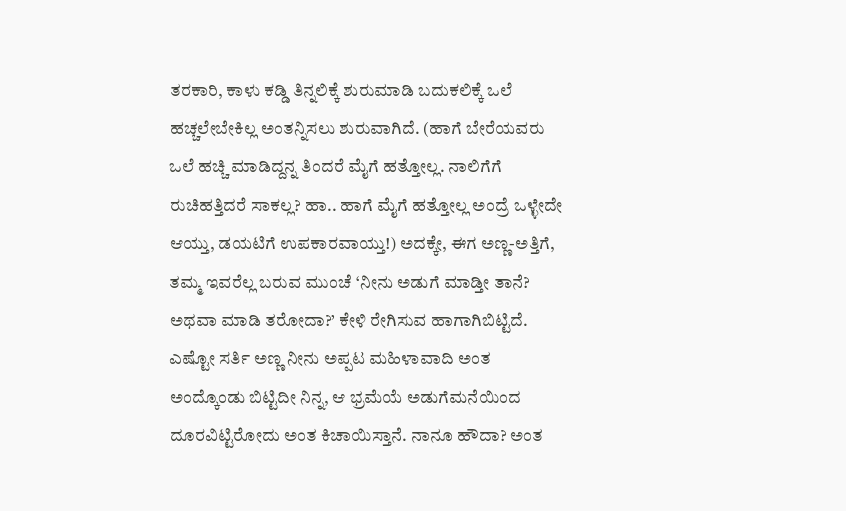ತರಕಾರಿ, ಕಾಳು ಕಡ್ಡಿ ತಿನ್ನಲಿಕ್ಕೆ ಶುರುಮಾಡಿ ಬದುಕಲಿಕ್ಕೆ ಒಲೆ ಹಚ್ಚಲೇಬೇಕಿಲ್ಲ ಅಂತನ್ನಿಸಲು ಶುರುವಾಗಿದೆ. (ಹಾಗೆ ಬೇರೆಯವರು ಒಲೆ ಹಚ್ಚಿ ಮಾಡಿದ್ದನ್ನ ತಿಂದರೆ ಮೈಗೆ ಹತ್ತೋಲ್ಲ. ನಾಲಿಗೆಗೆ ರುಚಿಹತ್ತಿದರೆ ಸಾಕಲ್ಲ? ಹಾ.. ಹಾಗೆ ಮೈಗೆ ಹತ್ತೋಲ್ಲ ಅಂದ್ರೆ ಒಳ್ಳೇದೇ ಆಯ್ತು, ಡಯಟಿಗೆ ಉಪಕಾರವಾಯ್ತು!) ಅದಕ್ಕೇ, ಈಗ ಅಣ್ಣ-ಅತ್ತಿಗೆ, ತಮ್ಮ ಇವರೆಲ್ಲ ಬರುವ ಮುಂಚೆ ‘ನೀನು ಅಡುಗೆ ಮಾಡ್ತೀ ತಾನೆ? ಅಥವಾ ಮಾಡಿ ತರೋದಾ?’ ಕೇಳಿ ರೇಗಿಸುವ ಹಾಗಾಗಿಬಿಟ್ಟಿದೆ. ಎಷ್ಟೋ ಸರ್ತಿ ಅಣ್ಣ ನೀನು ಅಪ್ಪಟ ಮಹಿಳಾವಾದಿ ಅಂತ ಅಂದ್ಕೊಂಡು ಬಿಟ್ಟಿದೀ ನಿನ್ನ, ಆ ಭ್ರಮೆಯೆ ಅಡುಗೆಮನೆಯಿಂದ ದೂರವಿಟ್ಟಿರೋದು ಅಂತ ಕಿಚಾಯಿಸ್ತಾನೆ. ನಾನೂ ಹೌದಾ? ಅಂತ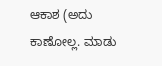ಆಕಾಶ (ಅದು ಕಾಣೋಲ್ಲ. ಮಾಡು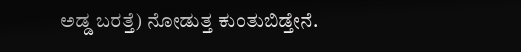ಅಡ್ಡ ಬರತ್ತೆ) ನೋಡುತ್ತ ಕುಂತುಬಿಡ್ತೇನೆ.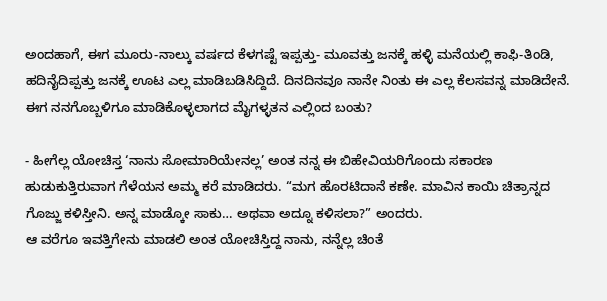ಅಂದಹಾಗೆ, ಈಗ ಮೂರು-ನಾಲ್ಕು ವರ್ಷದ ಕೆಳಗಷ್ಟೆ ಇಪ್ಪತ್ತು- ಮೂವತ್ತು ಜನಕ್ಕೆ ಹಳ್ಳಿ ಮನೆಯಲ್ಲಿ ಕಾಫಿ-ತಿಂಡಿ, ಹದಿನೈದಿಪ್ಪತ್ತು ಜನಕ್ಕೆ ಊಟ ಎಲ್ಲ ಮಾಡಿಬಡಿಸಿದ್ದಿದೆ. ದಿನದಿನವೂ ನಾನೇ ನಿಂತು ಈ ಎಲ್ಲ ಕೆಲಸವನ್ನ ಮಾಡಿದೇನೆ. ಈಗ ನನಗೊಬ್ಬಳಿಗೂ ಮಾಡಿಕೊಳ್ಳಲಾಗದ ಮೈಗಳ್ಳತನ ಎಲ್ಲಿಂದ ಬಂತು?

- ಹೀಗೆಲ್ಲ ಯೋಚಿಸ್ತ ‘ನಾನು ಸೋಮಾರಿಯೇನಲ್ಲ’ ಅಂತ ನನ್ನ ಈ ಬಿಹೇವಿಯರಿಗೊಂದು ಸಕಾರಣ ಹುಡುಕುತ್ತಿರುವಾಗ ಗೆಳೆಯನ ಅಮ್ಮ ಕರೆ ಮಾಡಿದರು. “ಮಗ ಹೊರಟಿದಾನೆ ಕಣೇ. ಮಾವಿನ ಕಾಯಿ ಚಿತ್ರಾನ್ನದ ಗೊಜ್ಜು ಕಳಿಸ್ತೀನಿ. ಅನ್ನ ಮಾಡ್ಕೋ ಸಾಕು… ಅಥವಾ ಅದ್ನೂ ಕಳಿಸಲಾ?” ಅಂದರು.
ಆ ವರೆಗೂ ಇವತ್ತಿಗೇನು ಮಾಡಲಿ ಅಂತ ಯೋಚಿಸ್ತಿದ್ದ ನಾನು, ನನ್ನೆಲ್ಲ ಚಿಂತೆ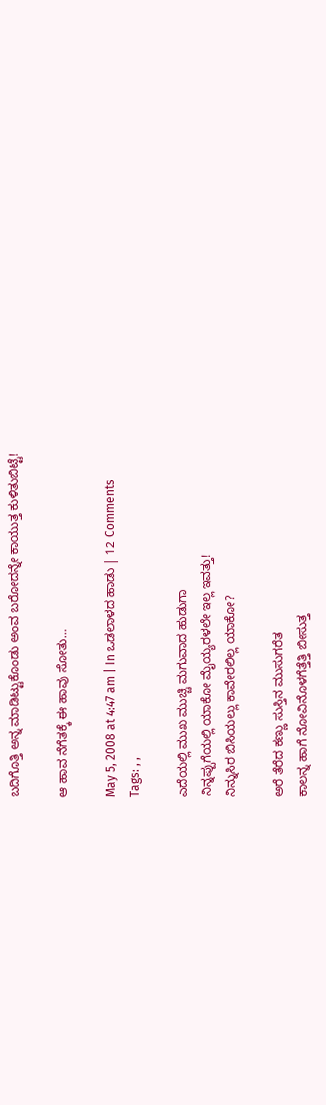ಬದಿಗೊತ್ತಿ ಅನ್ನ ಮಾಡಿಟ್ಟುಕೊಂಡು ಅಂವ ಬರೋದನ್ನೇ ಕಾಯುತ್ತ ಕುಳಿತುಬಿಟ್ಟೆ!

ಆ ಹಾವ ನೆಗೆತಕ್ಕೆ ಈ ಹಾವು ಸೋತು…

May 5, 2008 at 4:47 am | In ಒಡಲಾಳದ ಹಾಡು | 12 Comments
Tags: , ,

ಎದೆಯಲ್ಲಿ ಮುಖ ಮುಚ್ಚಿ ಮಗುವಾದ ಹುಡುಗಾ
ನಿನ್ನಪ್ಪುಗೆಯಲ್ಲಿ ಯಾಕೋ ಮೈಯ್ಯರಳಲೇ ಇಲ್ಲ ಇವತ್ತು!
ನಿನ್ನುಸಿರ ಬಿಸಿಯಲ್ಲು ಕಾವೇರಲಿಲ್ಲ ಯಾಕೋ?

ಅರೆ ತೆರೆದ ಕಣ್ಣು ಸುಸ್ತಿನ ಮುಸುಗರೆತ
ಕಾಲನ್ನ ಹಾಗೆ ನೋವಿನೊಳಗೆತ್ತೆತ್ತಿ ಬೀಸುತ್ತ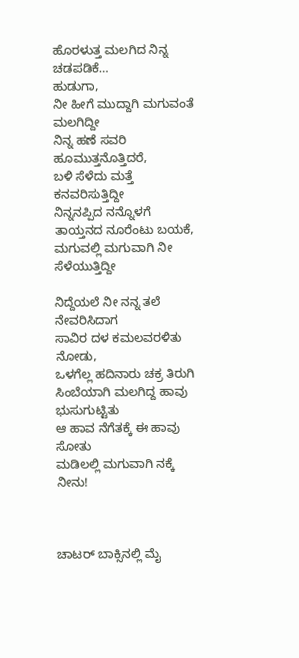ಹೊರಳುತ್ತ ಮಲಗಿದ ನಿನ್ನ ಚಡಪಡಿಕೆ…
ಹುಡುಗಾ,
ನೀ ಹೀಗೆ ಮುದ್ದಾಗಿ ಮಗುವಂತೆ ಮಲಗಿದ್ದೀ
ನಿನ್ನ ಹಣೆ ಸವರಿ ಹೂಮುತ್ತನೊತ್ತಿದರೆ,
ಬಳಿ ಸೆಳೆದು ಮತ್ತೆ ಕನವರಿಸುತ್ತಿದ್ದೀ
ನಿನ್ನನಪ್ಪಿದ ನನ್ನೊಳಗೆ ತಾಯ್ತನದ ನೂರೆಂಟು ಬಯಕೆ,
ಮಗುವಲ್ಲಿ ಮಗುವಾಗಿ ನೀ ಸೆಳೆಯುತ್ತಿದ್ದೀ

ನಿದ್ದೆಯಲೆ ನೀ ನನ್ನ ತಲೆ ನೇವರಿಸಿದಾಗ
ಸಾವಿರ ದಳ ಕಮಲವರಳಿತು ನೋಡು,
ಒಳಗೆಲ್ಲ ಹದಿನಾರು ಚಕ್ರ ತಿರುಗಿ
ಸಿಂಬೆಯಾಗಿ ಮಲಗಿದ್ದ ಹಾವು ಭುಸುಗುಟ್ಟಿತು
ಆ ಹಾವ ನೆಗೆತಕ್ಕೆ ಈ ಹಾವು ಸೋತು
ಮಡಿಲಲ್ಲಿ ಮಗುವಾಗಿ ನಕ್ಕೆ ನೀನು!



ಚಾಟರ್ ಬಾಕ್ಸಿನಲ್ಲಿ ಮೈ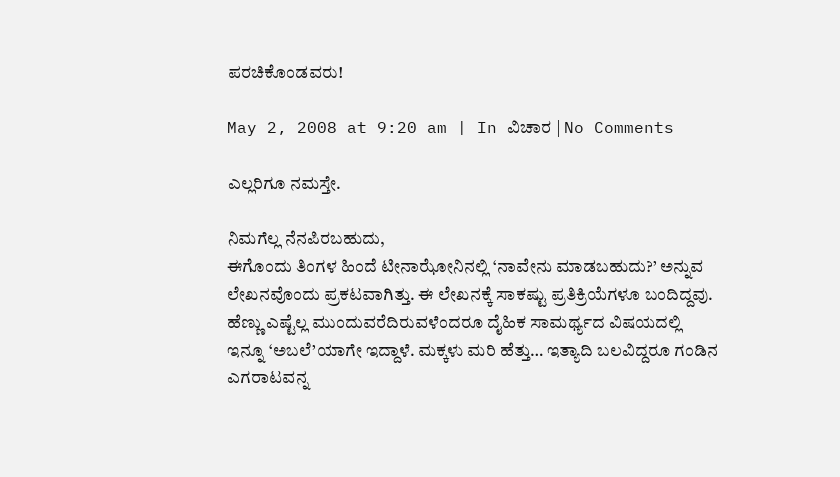ಪರಚಿಕೊಂಡವರು!

May 2, 2008 at 9:20 am | In ವಿಚಾರ | No Comments

ಎಲ್ಲರಿಗೂ ನಮಸ್ತೇ.

ನಿಮಗೆಲ್ಲ ನೆನಪಿರಬಹುದು,
ಈಗೊಂದು ತಿಂಗಳ ಹಿಂದೆ ಟೀನಾಝೋನಿನಲ್ಲಿ ‘ನಾವೇನು ಮಾಡಬಹುದು?’ ಅನ್ನುವ ಲೇಖನವೊಂದು ಪ್ರಕಟವಾಗಿತ್ತು. ಈ ಲೇಖನಕ್ಕೆ ಸಾಕಷ್ಟು ಪ್ರತಿಕ್ರಿಯೆಗಳೂ ಬಂದಿದ್ದವು. ಹೆಣ್ಣು ಎಷ್ಟೆಲ್ಲ ಮುಂದುವರೆದಿರುವಳೆಂದರೂ ದೈಹಿಕ ಸಾಮರ್ಥ್ಯದ ವಿಷಯದಲ್ಲಿ ಇನ್ನೂ ‘ಅಬಲೆ’ಯಾಗೇ ಇದ್ದಾಳೆ. ಮಕ್ಕಳು ಮರಿ ಹೆತ್ತು… ಇತ್ಯಾದಿ ಬಲವಿದ್ದರೂ ಗಂಡಿನ ಎಗರಾಟವನ್ನ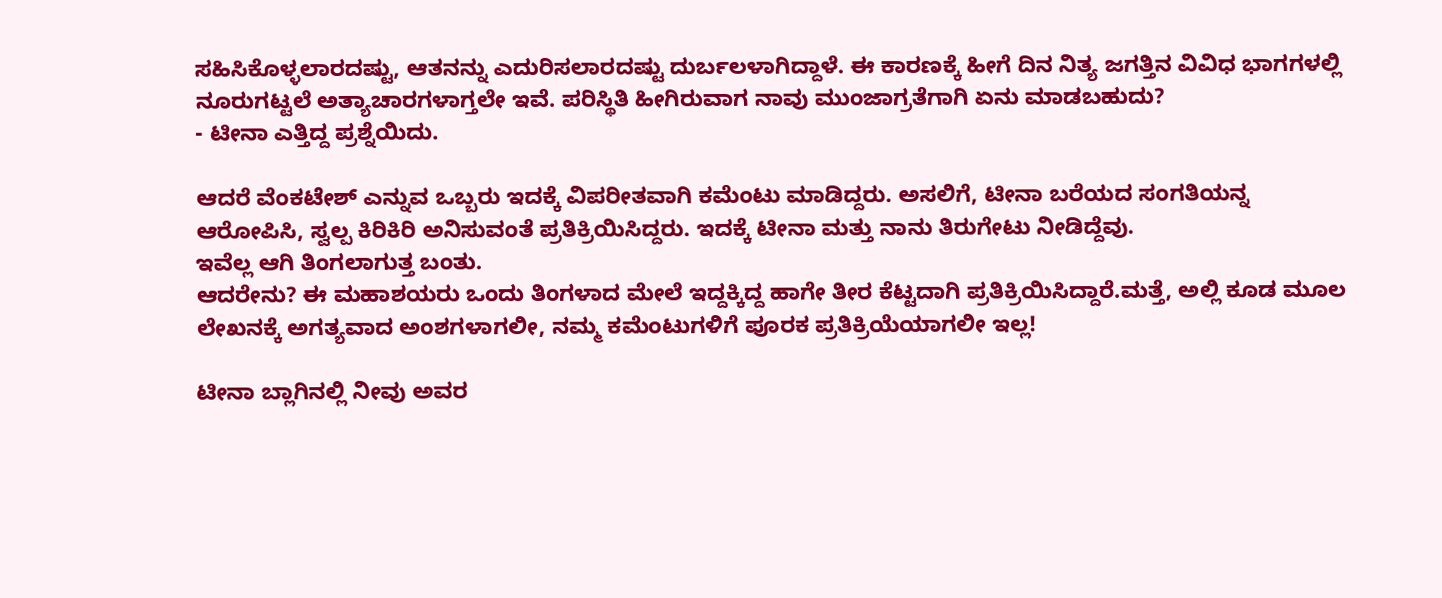ಸಹಿಸಿಕೊಳ್ಳಲಾರದಷ್ಟು, ಆತನನ್ನು ಎದುರಿಸಲಾರದಷ್ಟು ದುರ್ಬಲಳಾಗಿದ್ದಾಳೆ. ಈ ಕಾರಣಕ್ಕೆ ಹೀಗೆ ದಿನ ನಿತ್ಯ ಜಗತ್ತಿನ ವಿವಿಧ ಭಾಗಗಳಲ್ಲಿ ನೂರುಗಟ್ಟಲೆ ಅತ್ಯಾಚಾರಗಳಾಗ್ತಲೇ ಇವೆ. ಪರಿಸ್ಥಿತಿ ಹೀಗಿರುವಾಗ ನಾವು ಮುಂಜಾಗ್ರತೆಗಾಗಿ ಏನು ಮಾಡಬಹುದು?
- ಟೀನಾ ಎತ್ತಿದ್ದ ಪ್ರಶ್ನೆಯಿದು.

ಆದರೆ ವೆಂಕಟೇಶ್ ಎನ್ನುವ ಒಬ್ಬರು ಇದಕ್ಕೆ ವಿಪರೀತವಾಗಿ ಕಮೆಂಟು ಮಾಡಿದ್ದರು. ಅಸಲಿಗೆ, ಟೀನಾ ಬರೆಯದ ಸಂಗತಿಯನ್ನ ಆರೋಪಿಸಿ, ಸ್ವಲ್ಪ ಕಿರಿಕಿರಿ ಅನಿಸುವಂತೆ ಪ್ರತಿಕ್ರಿಯಿಸಿದ್ದರು. ಇದಕ್ಕೆ ಟೀನಾ ಮತ್ತು ನಾನು ತಿರುಗೇಟು ನೀಡಿದ್ದೆವು.
ಇವೆಲ್ಲ ಆಗಿ ತಿಂಗಲಾಗುತ್ತ ಬಂತು.
ಆದರೇನು? ಈ ಮಹಾಶಯರು ಒಂದು ತಿಂಗಳಾದ ಮೇಲೆ ಇದ್ದಕ್ಕಿದ್ದ ಹಾಗೇ ತೀರ ಕೆಟ್ಟದಾಗಿ ಪ್ರತಿಕ್ರಿಯಿಸಿದ್ದಾರೆ.ಮತ್ತೆ, ಅಲ್ಲಿ ಕೂಡ ಮೂಲ ಲೇಖನಕ್ಕೆ ಅಗತ್ಯವಾದ ಅಂಶಗಳಾಗಲೀ, ನಮ್ಮ ಕಮೆಂಟುಗಳಿಗೆ ಪೂರಕ ಪ್ರತಿಕ್ರಿಯೆಯಾಗಲೀ ಇಲ್ಲ!

ಟೀನಾ ಬ್ಲಾಗಿನಲ್ಲಿ ನೀವು ಅವರ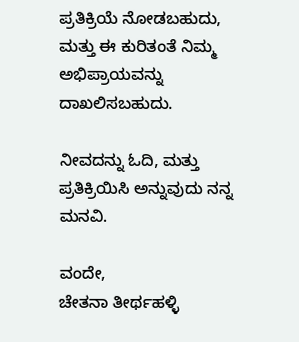ಪ್ರತಿಕ್ರಿಯೆ ನೋಡಬಹುದು, ಮತ್ತು ಈ ಕುರಿತಂತೆ ನಿಮ್ಮ ಅಭಿಪ್ರಾಯವನ್ನು ದಾಖಲಿಸಬಹುದು.

ನೀವದನ್ನು ಓದಿ, ಮತ್ತು ಪ್ರತಿಕ್ರಿಯಿಸಿ ಅನ್ನುವುದು ನನ್ನ ಮನವಿ.

ವಂದೇ,
ಚೇತನಾ ತೀರ್ಥಹಳ್ಳಿ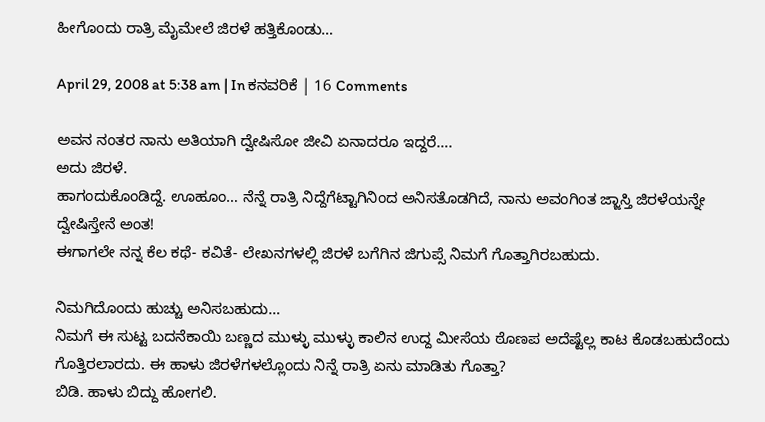ಹೀಗೊಂದು ರಾತ್ರಿ ಮೈಮೇಲೆ ಜಿರಳೆ ಹತ್ತಿಕೊಂಡು…

April 29, 2008 at 5:38 am | In ಕನವರಿಕೆ | 16 Comments

ಅವನ ನಂತರ ನಾನು ಅತಿಯಾಗಿ ದ್ವೇಷಿಸೋ ಜೀವಿ ಏನಾದರೂ ಇದ್ದರೆ….
ಅದು ಜಿರಳೆ.
ಹಾಗಂದುಕೊಂಡಿದ್ದೆ. ಊಹೂಂ… ನೆನ್ನೆ ರಾತ್ರಿ ನಿದ್ದೆಗೆಟ್ಟಾಗಿನಿಂದ ಅನಿಸತೊಡಗಿದೆ, ನಾನು ಅವಂಗಿಂತ ಜ್ಜಾಸ್ತಿ ಜಿರಳೆಯನ್ನೇ ದ್ವೇಷಿಸ್ತೇನೆ ಅಂತ!
ಈಗಾಗಲೇ ನನ್ನ ಕೆಲ ಕಥೆ- ಕವಿತೆ- ಲೇಖನಗಳಲ್ಲಿ ಜಿರಳೆ ಬಗೆಗಿನ ಜಿಗುಪ್ಸೆ ನಿಮಗೆ ಗೊತ್ತಾಗಿರಬಹುದು.

ನಿಮಗಿದೊಂದು ಹುಚ್ಚು ಅನಿಸಬಹುದು…
ನಿಮಗೆ ಈ ಸುಟ್ಟ ಬದನೆಕಾಯಿ ಬಣ್ಣದ ಮುಳ್ಳು ಮುಳ್ಳು ಕಾಲಿನ ಉದ್ದ ಮೀಸೆಯ ಠೊಣಪ ಅದೆಷ್ಟೆಲ್ಲ ಕಾಟ ಕೊಡಬಹುದೆಂದು ಗೊತ್ತಿರಲಾರದು. ಈ ಹಾಳು ಜಿರಳೆಗಳಲ್ಲೊಂದು ನಿನ್ನೆ ರಾತ್ರಿ ಏನು ಮಾಡಿತು ಗೊತ್ತಾ?
ಬಿಡಿ. ಹಾಳು ಬಿದ್ದು ಹೋಗಲಿ.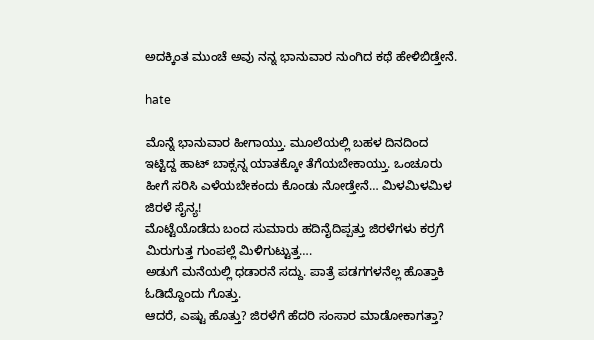ಅದಕ್ಕಿಂತ ಮುಂಚೆ ಅವು ನನ್ನ ಭಾನುವಾರ ನುಂಗಿದ ಕಥೆ ಹೇಳಿಬಿಡ್ತೇನೆ.

hate

ಮೊನ್ನೆ ಭಾನುವಾರ ಹೀಗಾಯ್ತು. ಮೂಲೆಯಲ್ಲಿ ಬಹಳ ದಿನದಿಂದ ಇಟ್ಟಿದ್ದ ಹಾಟ್ ಬಾಕ್ಸನ್ನ ಯಾತಕ್ಕೋ ತೆಗೆಯಬೇಕಾಯ್ತು. ಒಂಚೂರು ಹೀಗೆ ಸರಿಸಿ ಎಳೆಯಬೇಕಂದು ಕೊಂಡು ನೋಡ್ತೇನೆ… ಮಿಳಮಿಳಮಿಳ ಜಿರಳೆ ಸೈನ್ಯ!
ಮೊಟ್ಟೆಯೊಡೆದು ಬಂದ ಸುಮಾರು ಹದಿನೈದಿಪ್ಪತ್ತು ಜಿರಳೆಗಳು ಕರ್ರಗೆ ಮಿರುಗುತ್ತ ಗುಂಪಲ್ಲೆ ಮಿಳಿಗುಟ್ಟುತ್ತ….
ಅಡುಗೆ ಮನೆಯಲ್ಲಿ ಧಡಾರನೆ ಸದ್ದು. ಪಾತ್ರೆ ಪಡಗಗಳನೆಲ್ಲ ಹೊತ್ತಾಕಿ ಓಡಿದ್ದೊಂದು ಗೊತ್ತು.
ಆದರೆ, ಎಷ್ಟು ಹೊತ್ತು? ಜಿರಳೆಗೆ ಹೆದರಿ ಸಂಸಾರ ಮಾಡೋಕಾಗತ್ತಾ?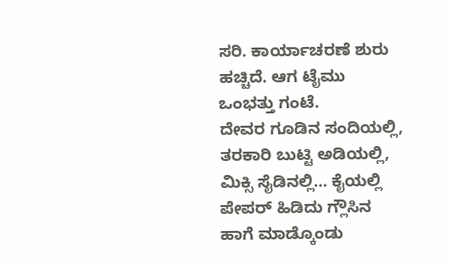ಸರಿ. ಕಾರ್ಯಾಚರಣೆ ಶುರು ಹಚ್ಚಿದೆ. ಆಗ ಟೈಮು ಒಂಭತ್ತು ಗಂಟೆ.
ದೇವರ ಗೂಡಿನ ಸಂದಿಯಲ್ಲಿ, ತರಕಾರಿ ಬುಟ್ಟಿ ಅಡಿಯಲ್ಲಿ, ಮಿಕ್ಸಿ ಸೈಡಿನಲ್ಲಿ… ಕೈಯಲ್ಲಿ ಪೇಪರ್ ಹಿಡಿದು ಗ್ಲೌಸಿನ ಹಾಗೆ ಮಾಡ್ಕೊಂಡು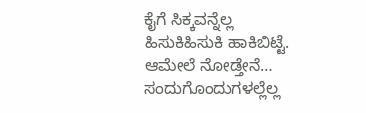ಕೈಗೆ ಸಿಕ್ಕವನ್ನೆಲ್ಲ ಹಿಸುಕಿಹಿಸುಕಿ ಹಾಕಿಬಿಟ್ಟೆ.
ಆಮೇಲೆ ನೋಡ್ತೇನೆ… ಸಂದುಗೊಂದುಗಳಲ್ಲೆಲ್ಲ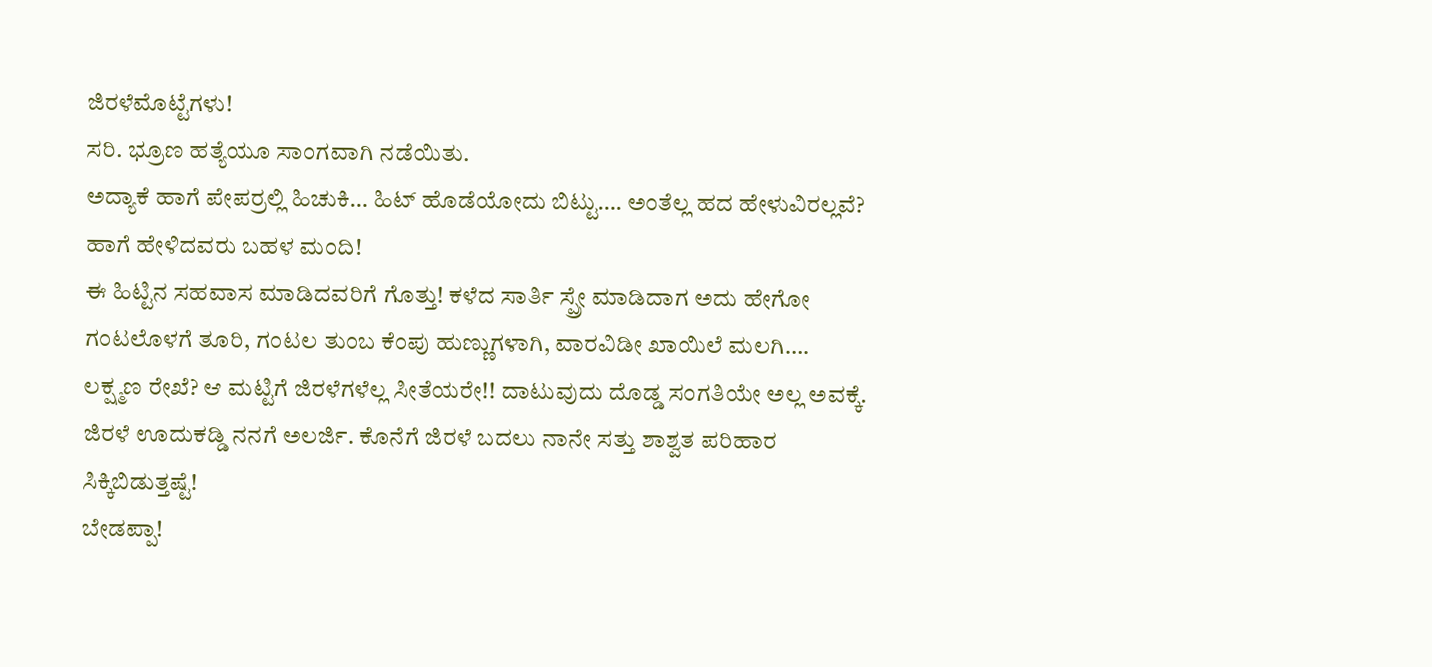ಜಿರಳೆಮೊಟ್ಟೆಗಳು!
ಸರಿ. ಭ್ರೂಣ ಹತ್ಯೆಯೂ ಸಾಂಗವಾಗಿ ನಡೆಯಿತು.
ಅದ್ಯಾಕೆ ಹಾಗೆ ಪೇಪರ್ರಲ್ಲಿ ಹಿಚುಕಿ… ಹಿಟ್ ಹೊಡೆಯೋದು ಬಿಟ್ಟು…. ಅಂತೆಲ್ಲ ಹದ ಹೇಳುವಿರಲ್ಲವೆ? ಹಾಗೆ ಹೇಳಿದವರು ಬಹಳ ಮಂದಿ!
ಈ ಹಿಟ್ಟಿನ ಸಹವಾಸ ಮಾಡಿದವರಿಗೆ ಗೊತ್ತು! ಕಳೆದ ಸಾರ್ತಿ ಸ್ಪ್ರೇ ಮಾಡಿದಾಗ ಅದು ಹೇಗೋ ಗಂಟಲೊಳಗೆ ತೂರಿ, ಗಂಟಲ ತುಂಬ ಕೆಂಪು ಹುಣ್ಣುಗಳಾಗಿ, ವಾರವಿಡೀ ಖಾಯಿಲೆ ಮಲಗಿ….
ಲಕ್ಷ್ಮಣ ರೇಖೆ? ಆ ಮಟ್ಟಿಗೆ ಜಿರಳೆಗಳೆಲ್ಲ ಸೀತೆಯರೇ!! ದಾಟುವುದು ದೊಡ್ಡ ಸಂಗತಿಯೇ ಅಲ್ಲ ಅವಕ್ಕೆ.
ಜಿರಳೆ ಊದುಕಡ್ಡಿ ನನಗೆ ಅಲರ್ಜಿ. ಕೊನೆಗೆ ಜಿರಳೆ ಬದಲು ನಾನೇ ಸತ್ತು ಶಾಶ್ವತ ಪರಿಹಾರ ಸಿಕ್ಕಿಬಿಡುತ್ತಷ್ಟೆ!
ಬೇಡಪ್ಪಾ!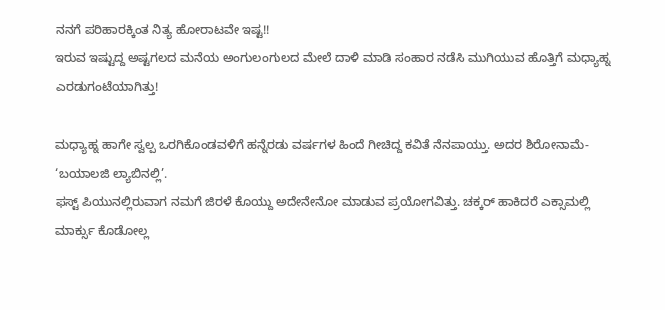ನನಗೆ ಪರಿಹಾರಕ್ಕಿಂತ ನಿತ್ಯ ಹೋರಾಟವೇ ಇಷ್ಟ!!
ಇರುವ ಇಷ್ಟುದ್ದ ಅಷ್ಟಗಲದ ಮನೆಯ ಅಂಗುಲಂಗುಲದ ಮೇಲೆ ದಾಳಿ ಮಾಡಿ ಸಂಹಾರ ನಡೆಸಿ ಮುಗಿಯುವ ಹೊತ್ತಿಗೆ ಮಧ್ಯಾಹ್ನ ಎರಡುಗಂಟೆಯಾಗಿತ್ತು!

ಮಧ್ಯಾಹ್ನ ಹಾಗೇ ಸ್ವಲ್ಪ ಒರಗಿಕೊಂಡವಳಿಗೆ ಹನ್ನೆರಡು ವರ್ಷಗಳ ಹಿಂದೆ ಗೀಚಿದ್ದ ಕವಿತೆ ನೆನಪಾಯ್ತು. ಅದರ ಶಿರೋನಾಮೆ- ‘ಬಯಾಲಜಿ ಲ್ಯಾಬಿನಲ್ಲಿ’.
ಫಸ್ಟ್ ಪಿಯುನಲ್ಲಿರುವಾಗ ನಮಗೆ ಜಿರಳೆ ಕೊಯ್ದು ಅದೇನೇನೋ ಮಾಡುವ ಪ್ರಯೋಗವಿತ್ತು. ಚಕ್ಕರ್ ಹಾಕಿದರೆ ಎಕ್ಸಾಮಲ್ಲಿ ಮಾರ್ಕ್ಸು ಕೊಡೋಲ್ಲ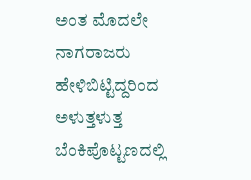ಅಂತ ಮೊದಲೇ ನಾಗರಾಜರು ಹೇಳಿಬಿಟ್ಟಿದ್ದರಿಂದ ಅಳುತ್ತಳುತ್ತ ಬೆಂಕಿಪೊಟ್ಟಣದಲ್ಲಿ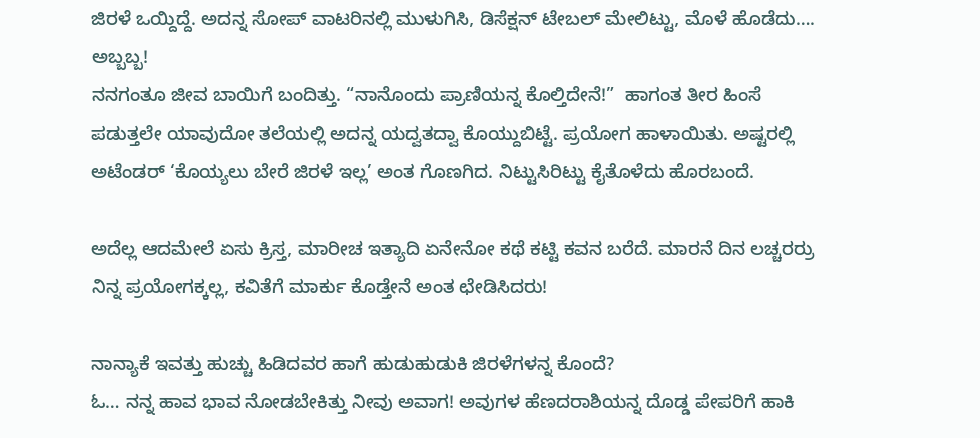ಜಿರಳೆ ಒಯ್ದಿದ್ದೆ. ಅದನ್ನ ಸೋಪ್ ವಾಟರಿನಲ್ಲಿ ಮುಳುಗಿಸಿ, ಡಿಸೆಕ್ಷನ್ ಟೇಬಲ್ ಮೇಲಿಟ್ಟು, ಮೊಳೆ ಹೊಡೆದು…. ಅಬ್ಬಬ್ಬ!
ನನಗಂತೂ ಜೀವ ಬಾಯಿಗೆ ಬಂದಿತ್ತು. “ನಾನೊಂದು ಪ್ರಾಣಿಯನ್ನ ಕೊಲ್ತಿದೇನೆ!”  ಹಾಗಂತ ತೀರ ಹಿಂಸೆ ಪಡುತ್ತಲೇ ಯಾವುದೋ ತಲೆಯಲ್ಲಿ ಅದನ್ನ ಯದ್ವತದ್ವಾ ಕೊಯ್ದುಬಿಟ್ಟೆ. ಪ್ರಯೋಗ ಹಾಳಾಯಿತು. ಅಷ್ಟರಲ್ಲಿ ಅಟೆಂಡರ್ ‘ಕೊಯ್ಯಲು ಬೇರೆ ಜಿರಳೆ ಇಲ್ಲ’ ಅಂತ ಗೊಣಗಿದ. ನಿಟ್ಟುಸಿರಿಟ್ಟು ಕೈತೊಳೆದು ಹೊರಬಂದೆ.

ಅದೆಲ್ಲ ಆದಮೇಲೆ ಏಸು ಕ್ರಿಸ್ತ, ಮಾರೀಚ ಇತ್ಯಾದಿ ಏನೇನೋ ಕಥೆ ಕಟ್ಟಿ ಕವನ ಬರೆದೆ. ಮಾರನೆ ದಿನ ಲಚ್ಚರರ್ರು ನಿನ್ನ ಪ್ರಯೋಗಕ್ಕಲ್ಲ, ಕವಿತೆಗೆ ಮಾರ್ಕು ಕೊಡ್ತೇನೆ ಅಂತ ಛೇಡಿಸಿದರು!

ನಾನ್ಯಾಕೆ ಇವತ್ತು ಹುಚ್ಚು ಹಿಡಿದವರ ಹಾಗೆ ಹುಡುಹುಡುಕಿ ಜಿರಳೆಗಳನ್ನ ಕೊಂದೆ?
ಓ… ನನ್ನ ಹಾವ ಭಾವ ನೋಡಬೇಕಿತ್ತು ನೀವು ಅವಾಗ! ಅವುಗಳ ಹೆಣದರಾಶಿಯನ್ನ ದೊಡ್ಡ ಪೇಪರಿಗೆ ಹಾಕಿ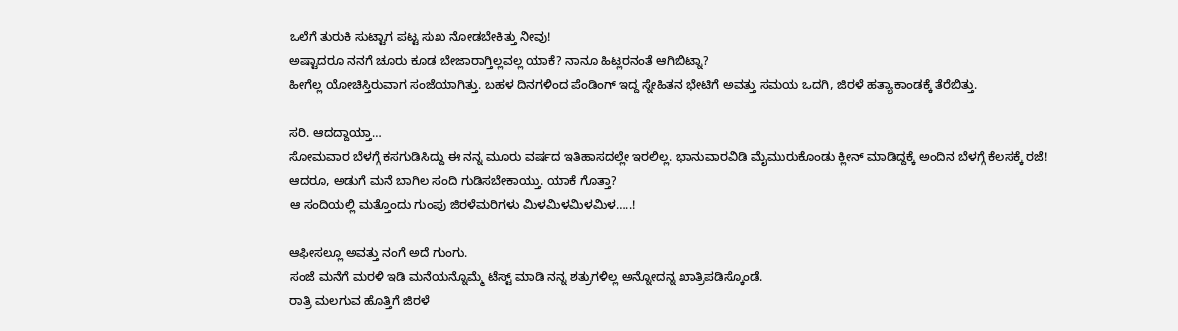ಒಲೆಗೆ ತುರುಕಿ ಸುಟ್ಟಾಗ ಪಟ್ಟ ಸುಖ ನೋಡಬೇಕಿತ್ತು ನೀವು!
ಅಷ್ಟಾದರೂ ನನಗೆ ಚೂರು ಕೂಡ ಬೇಜಾರಾಗ್ತಿಲ್ಲವಲ್ಲ ಯಾಕೆ? ನಾನೂ ಹಿಟ್ಲರನಂತೆ ಆಗಿಬಿಟ್ನಾ?
ಹೀಗೆಲ್ಲ ಯೋಚಿಸ್ತಿರುವಾಗ ಸಂಜೆಯಾಗಿತ್ತು. ಬಹಳ ದಿನಗಳಿಂದ ಪೆಂಡಿಂಗ್ ಇದ್ದ ಸ್ನೇಹಿತನ ಭೇಟಿಗೆ ಅವತ್ತು ಸಮಯ ಒದಗಿ, ಜಿರಳೆ ಹತ್ಯಾಕಾಂಡಕ್ಕೆ ತೆರೆಬಿತ್ತು.

ಸರಿ. ಆದದ್ದಾಯ್ತಾ…
ಸೋಮವಾರ ಬೆಳಗ್ಗೆ ಕಸಗುಡಿಸಿದ್ದು ಈ ನನ್ನ ಮೂರು ವರ್ಷದ ಇತಿಹಾಸದಲ್ಲೇ ಇರಲಿಲ್ಲ. ಭಾನುವಾರವಿಡಿ ಮೈಮುರುಕೊಂಡು ಕ್ಲೀನ್ ಮಾಡಿದ್ದಕ್ಕೆ ಅಂದಿನ ಬೆಳಗ್ಗೆ ಕೆಲಸಕ್ಕೆ ರಜೆ!
ಆದರೂ, ಅಡುಗೆ ಮನೆ ಬಾಗಿಲ ಸಂದಿ ಗುಡಿಸಬೇಕಾಯ್ತು. ಯಾಕೆ ಗೊತ್ತಾ?
ಆ ಸಂದಿಯಲ್ಲಿ ಮತ್ತೊಂದು ಗುಂಪು ಜಿರಳೆಮರಿಗಳು ಮಿಳಮಿಳಮಿಳಮಿಳ…..!

ಆಫೀಸಲ್ಲೂ ಅವತ್ತು ನಂಗೆ ಅದೆ ಗುಂಗು.
ಸಂಜೆ ಮನೆಗೆ ಮರಳಿ ಇಡಿ ಮನೆಯನ್ನೊಮ್ಮೆ ಟೆಸ್ಟ್ ಮಾಡಿ ನನ್ನ ಶತ್ರುಗಳಿಲ್ಲ ಅನ್ನೋದನ್ನ ಖಾತ್ರಿಪಡಿಸ್ಕೊಂಡೆ.
ರಾತ್ರಿ ಮಲಗುವ ಹೊತ್ತಿಗೆ ಜಿರಳೆ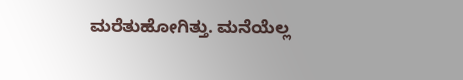ಮರೆತುಹೋಗಿತ್ತು. ಮನೆಯೆಲ್ಲ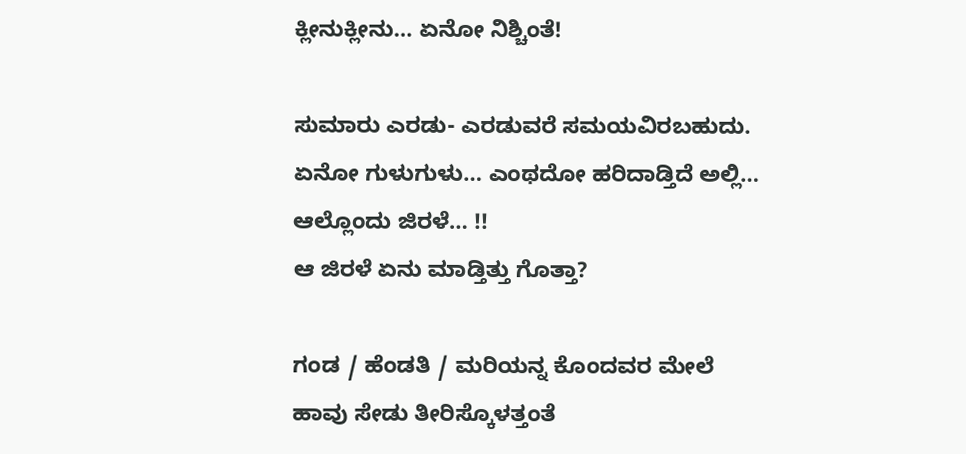ಕ್ಲೀನುಕ್ಲೀನು… ಏನೋ ನಿಶ್ಚಿಂತೆ!

ಸುಮಾರು ಎರಡು- ಎರಡುವರೆ ಸಮಯವಿರಬಹುದು. ಏನೋ ಗುಳುಗುಳು… ಎಂಥದೋ ಹರಿದಾಡ್ತಿದೆ ಅಲ್ಲಿ…
ಆಲ್ಲೊಂದು ಜಿರಳೆ… !!
ಆ ಜಿರಳೆ ಏನು ಮಾಡ್ತಿತ್ತು ಗೊತ್ತಾ?

ಗಂಡ / ಹೆಂಡತಿ / ಮರಿಯನ್ನ ಕೊಂದವರ ಮೇಲೆ ಹಾವು ಸೇಡು ತೀರಿಸ್ಕೊಳತ್ತಂತೆ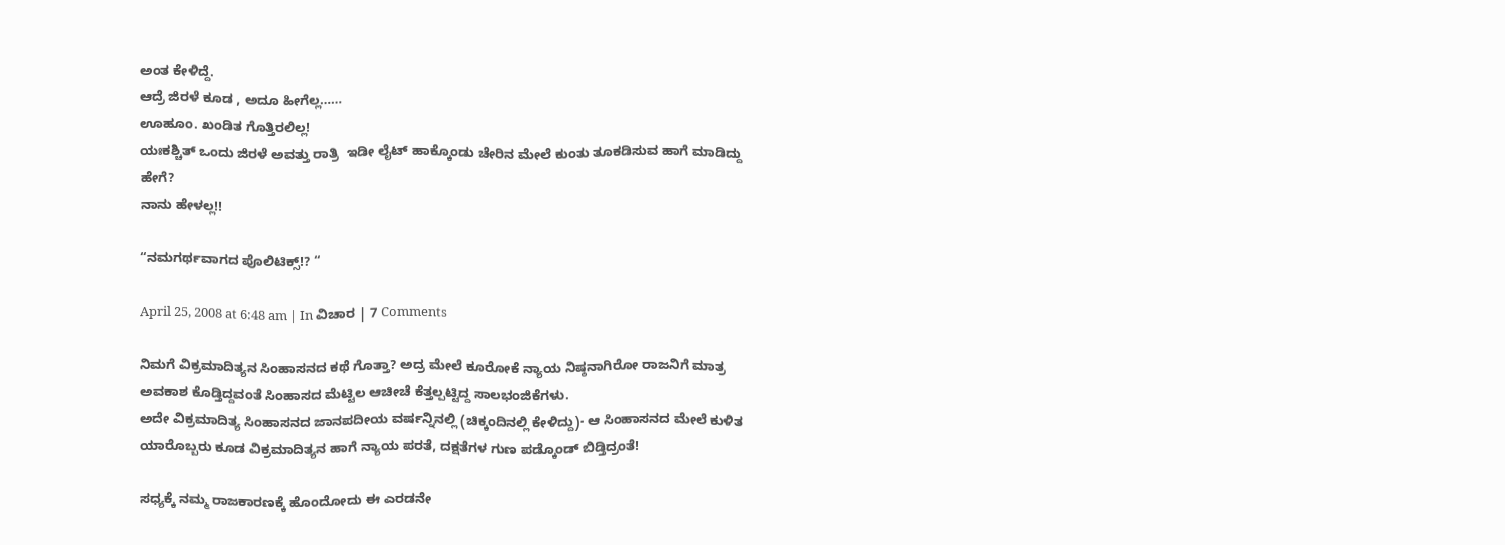ಅಂತ ಕೇಳಿದ್ದೆ.
ಆದ್ರೆ ಜಿರಳೆ ಕೂಡ , ಅದೂ ಹೀಗೆಲ್ಲ……
ಊಹೂಂ. ಖಂಡಿತ ಗೊತ್ತಿರಲಿಲ್ಲ!
ಯಃಕಶ್ಚಿತ್ ಒಂದು ಜಿರಳೆ ಅವತ್ತು ರಾತ್ರಿ  ಇಡೀ ಲೈಟ್ ಹಾಕ್ಕೊಂಡು ಚೇರಿನ ಮೇಲೆ ಕುಂತು ತೂಕಡಿಸುವ ಹಾಗೆ ಮಾಡಿದ್ದು ಹೇಗೆ?
ನಾನು ಹೇಳಲ್ಲ!!

“ನಮಗರ್ಥವಾಗದ ಪೊಲಿಟಿಕ್ಸ್!? “

April 25, 2008 at 6:48 am | In ವಿಚಾರ | 7 Comments

ನಿಮಗೆ ವಿಕ್ರಮಾದಿತ್ಯನ ಸಿಂಹಾಸನದ ಕಥೆ ಗೊತ್ತಾ? ಅದ್ರ ಮೇಲೆ ಕೂರೋಕೆ ನ್ಯಾಯ ನಿಷ್ಠನಾಗಿರೋ ರಾಜನಿಗೆ ಮಾತ್ರ ಅವಕಾಶ ಕೊಡ್ತಿದ್ದವಂತೆ ಸಿಂಹಾಸದ ಮೆಟ್ಟಿಲ ಆಚೀಚೆ ಕೆತ್ತಲ್ಪಟ್ಟಿದ್ದ ಸಾಲಭಂಜಿಕೆಗಳು.
ಅದೇ ವಿಕ್ರಮಾದಿತ್ಯ ಸಿಂಹಾಸನದ ಜಾನಪದೀಯ ವರ್ಷನ್ನಿನಲ್ಲಿ (ಚಿಕ್ಕಂದಿನಲ್ಲಿ ಕೇಳಿದ್ದು)- ಆ ಸಿಂಹಾಸನದ ಮೇಲೆ ಕುಳಿತ ಯಾರೊಬ್ಬರು ಕೂಡ ವಿಕ್ರಮಾದಿತ್ಯನ ಹಾಗೆ ನ್ಯಾಯ ಪರತೆ, ದಕ್ಷತೆಗಳ ಗುಣ ಪಡ್ಕೊಂಡ್ ಬಿಡ್ತಿದ್ರಂತೆ!

ಸಧ್ಯಕ್ಕೆ ನಮ್ಮ ರಾಜಕಾರಣಕ್ಕೆ ಹೊಂದೋದು ಈ ಎರಡನೇ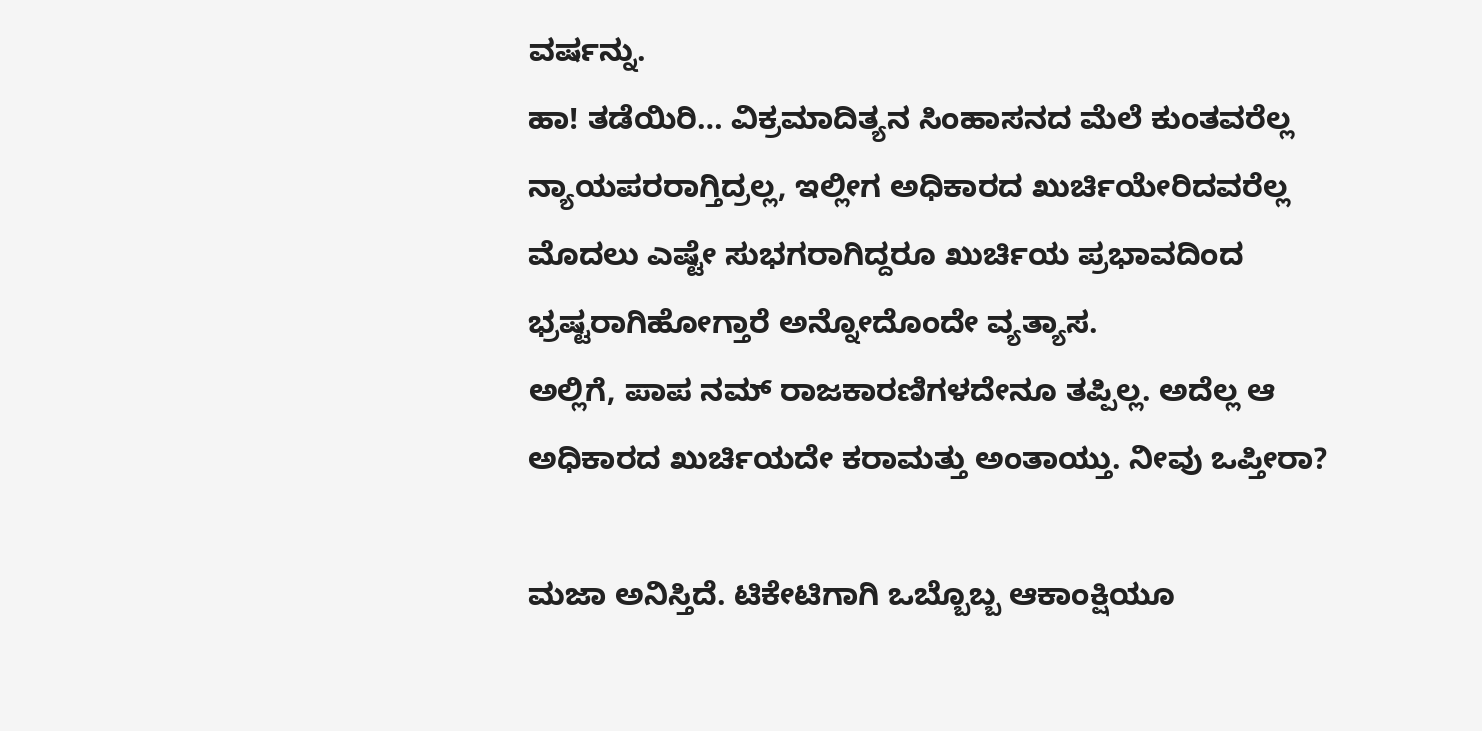ವರ್ಷನ್ನು.
ಹಾ! ತಡೆಯಿರಿ… ವಿಕ್ರಮಾದಿತ್ಯನ ಸಿಂಹಾಸನದ ಮೆಲೆ ಕುಂತವರೆಲ್ಲ ನ್ಯಾಯಪರರಾಗ್ತಿದ್ರಲ್ಲ, ಇಲ್ಲೀಗ ಅಧಿಕಾರದ ಖುರ್ಚಿಯೇರಿದವರೆಲ್ಲ ಮೊದಲು ಎಷ್ಟೇ ಸುಭಗರಾಗಿದ್ದರೂ ಖುರ್ಚಿಯ ಪ್ರಭಾವದಿಂದ ಭ್ರಷ್ಟರಾಗಿಹೋಗ್ತಾರೆ ಅನ್ನೋದೊಂದೇ ವ್ಯತ್ಯಾಸ.
ಅಲ್ಲಿಗೆ, ಪಾಪ ನಮ್ ರಾಜಕಾರಣಿಗಳದೇನೂ ತಪ್ಪಿಲ್ಲ. ಅದೆಲ್ಲ ಆ ಅಧಿಕಾರದ ಖುರ್ಚಿಯದೇ ಕರಾಮತ್ತು ಅಂತಾಯ್ತು. ನೀವು ಒಪ್ತೀರಾ?

ಮಜಾ ಅನಿಸ್ತಿದೆ. ಟಿಕೇಟಿಗಾಗಿ ಒಬ್ಬೊಬ್ಬ ಆಕಾಂಕ್ಷಿಯೂ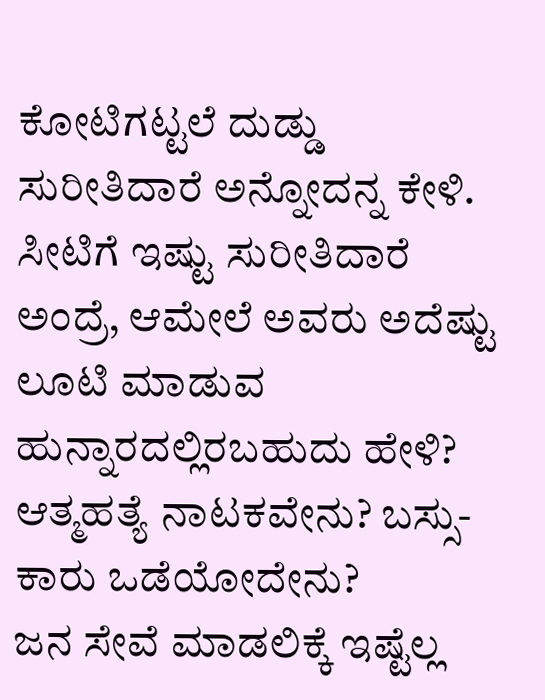ಕೋಟಿಗಟ್ಟಲೆ ದುಡ್ಡು ಸುರೀತಿದಾರೆ ಅನ್ನೋದನ್ನ ಕೇಳಿ. ಸೀಟಿಗೆ ಇಷ್ಟು ಸುರೀತಿದಾರೆ ಅಂದ್ರೆ, ಆಮೇಲೆ ಅವರು ಅದೆಷ್ಟು ಲೂಟಿ ಮಾಡುವ ಹುನ್ನಾರದಲ್ಲಿರಬಹುದು ಹೇಳಿ?
ಆತ್ಮಹತ್ಯೆ ನಾಟಕವೇನು? ಬಸ್ಸು- ಕಾರು ಒಡೆಯೋದೇನು?
ಜನ ಸೇವೆ ಮಾಡಲಿಕ್ಕೆ ಇಷ್ಟೆಲ್ಲ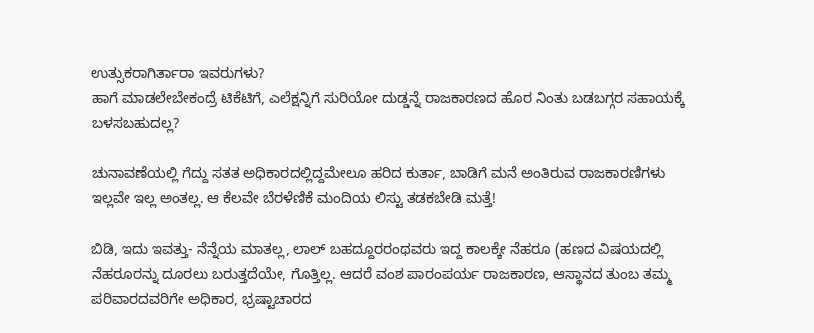ಉತ್ಸುಕರಾಗಿರ್ತಾರಾ ಇವರುಗಳು?
ಹಾಗೆ ಮಾಡಲೇಬೇಕಂದ್ರೆ ಟಿಕೆಟಿಗೆ, ಎಲೆಕ್ಷನ್ನಿಗೆ ಸುರಿಯೋ ದುಡ್ಡನ್ನೆ ರಾಜಕಾರಣದ ಹೊರ ನಿಂತು ಬಡಬಗ್ಗರ ಸಹಾಯಕ್ಕೆ ಬಳಸಬಹುದಲ್ಲ?

ಚುನಾವಣೆಯಲ್ಲಿ ಗೆದ್ದು ಸತತ ಅಧಿಕಾರದಲ್ಲಿದ್ದಮೇಲೂ ಹರಿದ ಕುರ್ತಾ, ಬಾಡಿಗೆ ಮನೆ ಅಂತಿರುವ ರಾಜಕಾರಣಿಗಳು ಇಲ್ಲವೇ ಇಲ್ಲ ಅಂತಲ್ಲ. ಆ ಕೆಲವೇ ಬೆರಳೆಣಿಕೆ ಮಂದಿಯ ಲಿಸ್ಟು ತಡಕಬೇಡಿ ಮತ್ತೆ!

ಬಿಡಿ, ಇದು ಇವತ್ತು- ನೆನ್ನೆಯ ಮಾತಲ್ಲ, ಲಾಲ್ ಬಹದ್ದೂರರಂಥವರು ಇದ್ದ ಕಾಲಕ್ಕೇ ನೆಹರೂ (ಹಣದ ವಿಷಯದಲ್ಲಿ ನೆಹರೂರನ್ನು ದೂರಲು ಬರುತ್ತದೆಯೇ, ಗೊತ್ತಿಲ್ಲ. ಆದರೆ ವಂಶ ಪಾರಂಪರ್ಯ ರಾಜಕಾರಣ, ಆಸ್ಥಾನದ ತುಂಬ ತಮ್ಮ ಪರಿವಾರದವರಿಗೇ ಅಧಿಕಾರ, ಭ್ರಷ್ಟಾಚಾರದ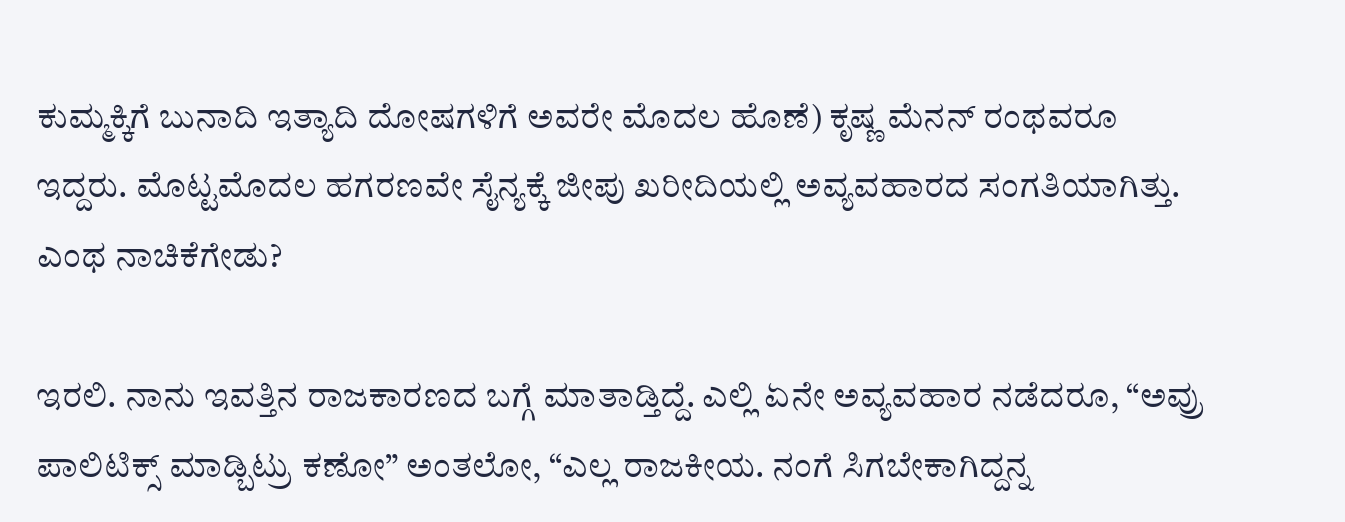ಕುಮ್ಮಕ್ಕಿಗೆ ಬುನಾದಿ ಇತ್ಯಾದಿ ದೋಷಗಳಿಗೆ ಅವರೇ ಮೊದಲ ಹೊಣೆ) ಕೃಷ್ಣ ಮೆನನ್ ರಂಥವರೂ ಇದ್ದರು. ಮೊಟ್ಟಮೊದಲ ಹಗರಣವೇ ಸೈನ್ಯಕ್ಕೆ ಜೀಪು ಖರೀದಿಯಲ್ಲಿ ಅವ್ಯವಹಾರದ ಸಂಗತಿಯಾಗಿತ್ತು. ಎಂಥ ನಾಚಿಕೆಗೇಡು?

ಇರಲಿ. ನಾನು ಇವತ್ತಿನ ರಾಜಕಾರಣದ ಬಗ್ಗೆ ಮಾತಾಡ್ತಿದ್ದೆ. ಎಲ್ಲಿ ಏನೇ ಅವ್ಯವಹಾರ ನಡೆದರೂ, “ಅವ್ರು ಪಾಲಿಟಿಕ್ಸ್ ಮಾಡ್ಬಿಟ್ರು ಕಣೋ” ಅಂತಲೋ, “ಎಲ್ಲ ರಾಜಕೀಯ. ನಂಗೆ ಸಿಗಬೇಕಾಗಿದ್ದನ್ನ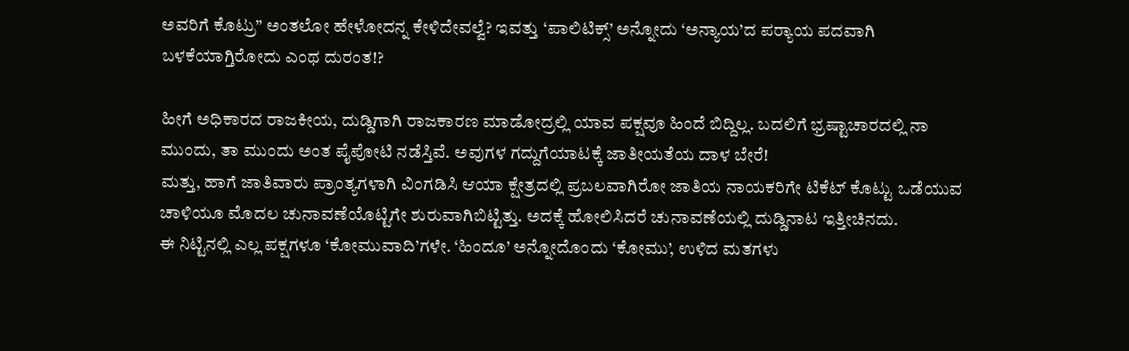ಅವರಿಗೆ ಕೊಟ್ರು” ಅಂತಲೋ ಹೇಳೋದನ್ನ ಕೇಳಿದೇವಲ್ವೆ? ಇವತ್ತು ‘ಪಾಲಿಟಿಕ್ಸ್’ ಅನ್ನೋದು ‘ಅನ್ಯಾಯ’ದ ಪರ್‍ಯಾಯ ಪದವಾಗಿ ಬಳಕೆಯಾಗ್ತಿರೋದು ಎಂಥ ದುರಂತ!?

ಹೀಗೆ ಅಧಿಕಾರದ ರಾಜಕೀಯ, ದುಡ್ಡಿಗಾಗಿ ರಾಜಕಾರಣ ಮಾಡೋದ್ರಲ್ಲಿ ಯಾವ ಪಕ್ಷವೂ ಹಿಂದೆ ಬಿದ್ದಿಲ್ಲ. ಬದಲಿಗೆ ಭ್ರಷ್ಟಾಚಾರದಲ್ಲಿ ನಾ ಮುಂದು, ತಾ ಮುಂದು ಅಂತ ಪೈಪೋಟಿ ನಡೆಸ್ತಿವೆ. ಅವುಗಳ ಗದ್ದುಗೆಯಾಟಕ್ಕೆ ಜಾತೀಯತೆಯ ದಾಳ ಬೇರೆ!
ಮತ್ತು, ಹಾಗೆ ಜಾತಿವಾರು ಪ್ರಾಂತ್ಯಗಳಾಗಿ ವಿಂಗಡಿಸಿ ಆಯಾ ಕ್ಷೇತ್ರದಲ್ಲಿ ಪ್ರಬಲವಾಗಿರೋ ಜಾತಿಯ ನಾಯಕರಿಗೇ ಟಿಕೆಟ್ ಕೊಟ್ಟು ಒಡೆಯುವ ಚಾಳಿಯೂ ಮೊದಲ ಚುನಾವಣೆಯೊಟ್ಟಿಗೇ ಶುರುವಾಗಿಬಿಟ್ಟಿತ್ತು. ಅದಕ್ಕೆ ಹೋಲಿಸಿದರೆ ಚುನಾವಣೆಯಲ್ಲಿ ದುಡ್ಡಿನಾಟ ಇತ್ತೀಚಿನದು.
ಈ ನಿಟ್ಟಿನಲ್ಲಿ ಎಲ್ಲ ಪಕ್ಷಗಳೂ ‘ಕೋಮುವಾದಿ’ಗಳೇ. ‘ಹಿಂದೂ’ ಅನ್ನೋದೊಂದು ‘ಕೋಮು’, ಉಳಿದ ಮತಗಳು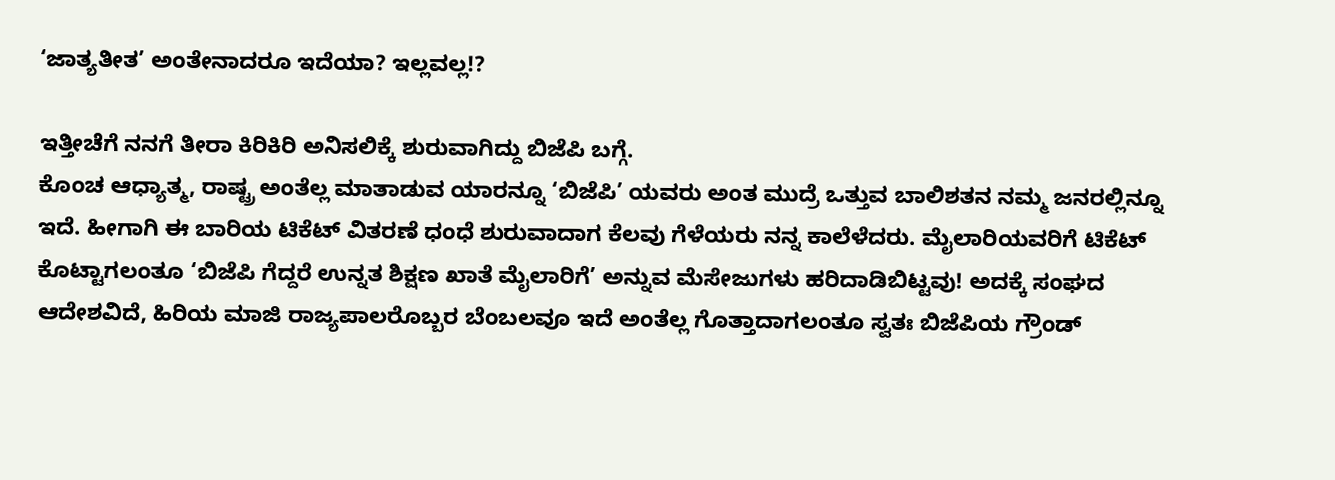‘ಜಾತ್ಯತೀತ’ ಅಂತೇನಾದರೂ ಇದೆಯಾ? ಇಲ್ಲವಲ್ಲ!?

ಇತ್ತೀಚೆಗೆ ನನಗೆ ತೀರಾ ಕಿರಿಕಿರಿ ಅನಿಸಲಿಕ್ಕೆ ಶುರುವಾಗಿದ್ದು ಬಿಜೆಪಿ ಬಗ್ಗೆ.
ಕೊಂಚ ಆಧ್ಯಾತ್ಮ, ರಾಷ್ಟ್ರ ಅಂತೆಲ್ಲ ಮಾತಾಡುವ ಯಾರನ್ನೂ ‘ಬಿಜೆಪಿ’ ಯವರು ಅಂತ ಮುದ್ರೆ ಒತ್ತುವ ಬಾಲಿಶತನ ನಮ್ಮ ಜನರಲ್ಲಿನ್ನೂ ಇದೆ. ಹೀಗಾಗಿ ಈ ಬಾರಿಯ ಟಿಕೆಟ್ ವಿತರಣೆ ಧಂಧೆ ಶುರುವಾದಾಗ ಕೆಲವು ಗೆಳೆಯರು ನನ್ನ ಕಾಲೆಳೆದರು. ಮೈಲಾರಿಯವರಿಗೆ ಟಿಕೆಟ್ ಕೊಟ್ಟಾಗಲಂತೂ ‘ಬಿಜೆಪಿ ಗೆದ್ದರೆ ಉನ್ನತ ಶಿಕ್ಷಣ ಖಾತೆ ಮೈಲಾರಿಗೆ’ ಅನ್ನುವ ಮೆಸೇಜುಗಳು ಹರಿದಾಡಿಬಿಟ್ಟವು! ಅದಕ್ಕೆ ಸಂಘದ ಆದೇಶವಿದೆ, ಹಿರಿಯ ಮಾಜಿ ರಾಜ್ಯಪಾಲರೊಬ್ಬರ ಬೆಂಬಲವೂ ಇದೆ ಅಂತೆಲ್ಲ ಗೊತ್ತಾದಾಗಲಂತೂ ಸ್ವತಃ ಬಿಜೆಪಿಯ ಗ್ರೌಂಡ್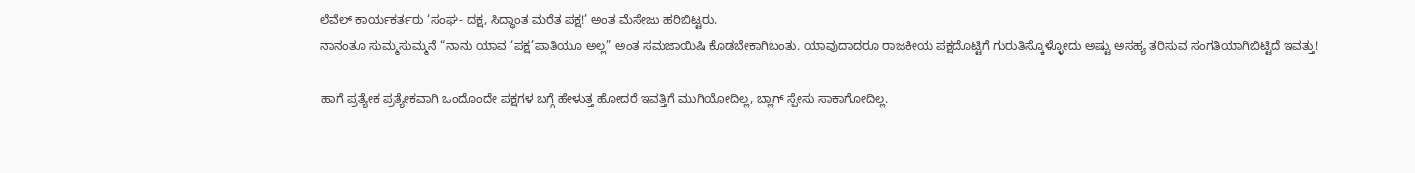ಲೆವೆಲ್ ಕಾರ್ಯಕರ್ತರು ‘ಸಂಘ- ದಕ್ಷ, ಸಿದ್ಧಾಂತ ಮರೆತ ಪಕ್ಷ!’ ಅಂತ ಮೆಸೇಜು ಹರಿಬಿಟ್ಟರು.
ನಾನಂತೂ ಸುಮ್ಮಸುಮ್ಮನೆ “ನಾನು ಯಾವ ‘ಪಕ್ಷ’ಪಾತಿಯೂ ಅಲ್ಲ” ಅಂತ ಸಮಜಾಯಿಷಿ ಕೊಡಬೇಕಾಗಿಬಂತು. ಯಾವುದಾದರೂ ರಾಜಕೀಯ ಪಕ್ಷದೊಟ್ಟಿಗೆ ಗುರುತಿಸ್ಕೊಳ್ಳೋದು ಅಷ್ಟು ಅಸಹ್ಯ ತರಿಸುವ ಸಂಗತಿಯಾಗಿಬಿಟ್ಟಿದೆ ಇವತ್ತು!

ಹಾಗೆ ಪ್ರತ್ಯೇಕ ಪ್ರತ್ಯೇಕವಾಗಿ ಒಂದೊಂದೇ ಪಕ್ಷಗಳ ಬಗ್ಗೆ ಹೇಳುತ್ತ ಹೋದರೆ ಇವತ್ತಿಗೆ ಮುಗಿಯೋದಿಲ್ಲ, ಬ್ಲಾಗ್ ಸ್ಪೇಸು ಸಾಕಾಗೋದಿಲ್ಲ.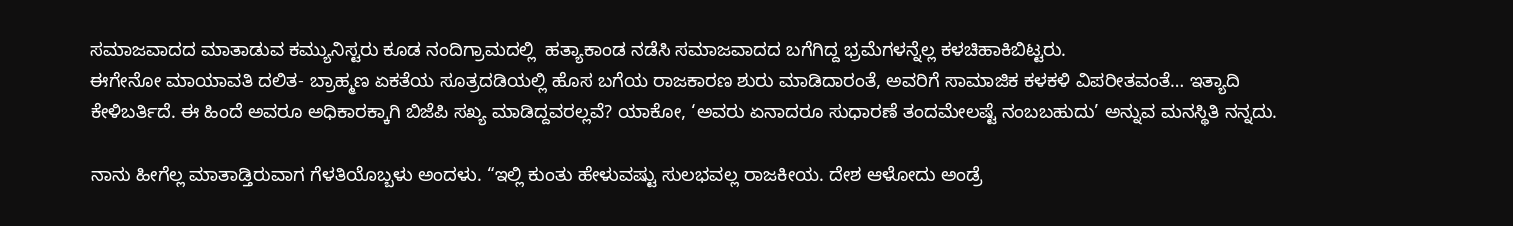ಸಮಾಜವಾದದ ಮಾತಾಡುವ ಕಮ್ಯುನಿಸ್ಟರು ಕೂಡ ನಂದಿಗ್ರಾಮದಲ್ಲಿ  ಹತ್ಯಾಕಾಂಡ ನಡೆಸಿ ಸಮಾಜವಾದದ ಬಗೆಗಿದ್ದ ಭ್ರಮೆಗಳನ್ನೆಲ್ಲ ಕಳಚಿಹಾಕಿಬಿಟ್ಟರು.
ಈಗೇನೋ ಮಾಯಾವತಿ ದಲಿತ- ಬ್ರಾಹ್ಮಣ ಏಕತೆಯ ಸೂತ್ರದಡಿಯಲ್ಲಿ ಹೊಸ ಬಗೆಯ ರಾಜಕಾರಣ ಶುರು ಮಾಡಿದಾರಂತೆ, ಅವರಿಗೆ ಸಾಮಾಜಿಕ ಕಳಕಳಿ ವಿಪರೀತವಂತೆ… ಇತ್ಯಾದಿ ಕೇಳಿಬರ್ತಿದೆ. ಈ ಹಿಂದೆ ಅವರೂ ಅಧಿಕಾರಕ್ಕಾಗಿ ಬಿಜೆಪಿ ಸಖ್ಯ ಮಾಡಿದ್ದವರಲ್ಲವೆ? ಯಾಕೋ, ‘ಅವರು ಏನಾದರೂ ಸುಧಾರಣೆ ತಂದಮೇಲಷ್ಟೆ ನಂಬಬಹುದು’ ಅನ್ನುವ ಮನಸ್ಥಿತಿ ನನ್ನದು.

ನಾನು ಹೀಗೆಲ್ಲ ಮಾತಾಡ್ತಿರುವಾಗ ಗೆಳತಿಯೊಬ್ಬಳು ಅಂದಳು. “ಇಲ್ಲಿ ಕುಂತು ಹೇಳುವಷ್ಟು ಸುಲಭವಲ್ಲ ರಾಜಕೀಯ. ದೇಶ ಆಳೋದು ಅಂಡ್ರೆ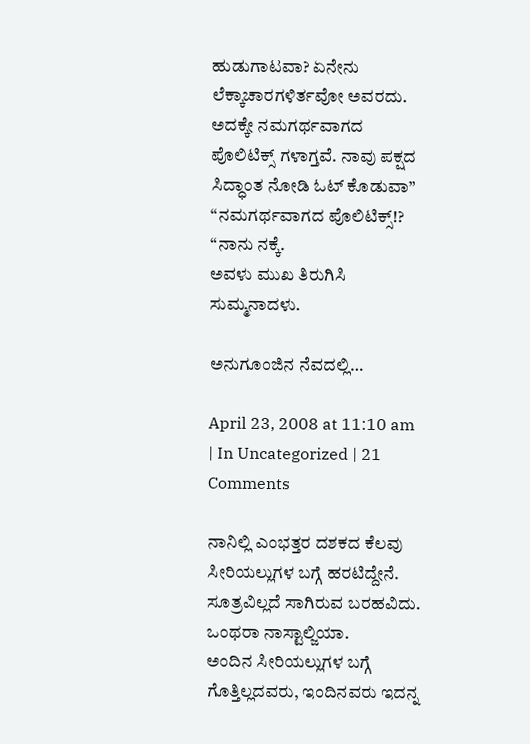ಹುಡುಗಾಟವಾ? ಏನೇನು ಲೆಕ್ಕಾಚಾರಗಳಿರ್ತವೋ ಅವರದು. ಅದಕ್ಕೇ ನಮಗರ್ಥವಾಗದ ಪೊಲಿಟಿಕ್ಸ್ ಗಳಾಗ್ತವೆ. ನಾವು ಪಕ್ಷದ ಸಿದ್ಧಾಂತ ನೋಡಿ ಓಟ್ ಕೊಡುವಾ”
“ನಮಗರ್ಥವಾಗದ ಪೊಲಿಟಿಕ್ಸ್!? “ನಾನು ನಕ್ಕೆ.
ಅವಳು ಮುಖ ತಿರುಗಿಸಿ ಸುಮ್ಮನಾದಳು.

ಅನುಗೂಂಜಿನ ನೆವದಲ್ಲಿ…

April 23, 2008 at 11:10 am | In Uncategorized | 21 Comments

ನಾನಿಲ್ಲಿ ಎಂಭತ್ತರ ದಶಕದ ಕೆಲವು ಸೀರಿಯಲ್ಲುಗಳ ಬಗ್ಗೆ ಹರಟಿದ್ದೇನೆ. ಸೂತ್ರವಿಲ್ಲದೆ ಸಾಗಿರುವ ಬರಹವಿದು. ಒಂಥರಾ ನಾಸ್ಟಾಲ್ಜಿಯಾ.
ಅಂದಿನ ಸೀರಿಯಲ್ಲುಗಳ ಬಗ್ಗೆ ಗೊತ್ತಿಲ್ಲದವರು, ಇಂದಿನವರು ಇದನ್ನ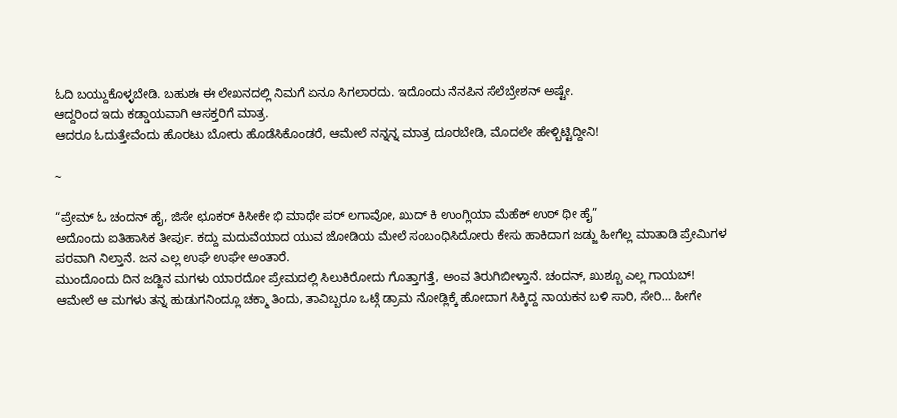ಓದಿ ಬಯ್ದುಕೊಳ್ಳಬೇಡಿ. ಬಹುಶಃ ಈ ಲೇಖನದಲ್ಲಿ ನಿಮಗೆ ಏನೂ ಸಿಗಲಾರದು. ಇದೊಂದು ನೆನಪಿನ ಸೆಲೆಬ್ರೇಶನ್ ಅಷ್ಟೇ.
ಆದ್ದರಿಂದ ಇದು ಕಡ್ಡಾಯವಾಗಿ ಆಸಕ್ತರಿಗೆ ಮಾತ್ರ.
ಆದರೂ ಓದುತ್ತೇವೆಂದು ಹೊರಟು ಬೋರು ಹೊಡೆಸಿಕೊಂಡರೆ, ಆಮೇಲೆ ನನ್ನನ್ನ ಮಾತ್ರ ದೂರಬೇಡಿ, ಮೊದಲೇ ಹೇಳ್ಬಿಟ್ಟಿದ್ದೀನಿ!

~

“ಪ್ರೇಮ್ ಓ ಚಂದನ್ ಹೈ, ಜಿಸೇ ಛೂಕರ್ ಕಿಸೀಕೇ ಭಿ ಮಾಥೇ ಪರ್ ಲಗಾವೋ, ಖುದ್ ಕಿ ಉಂಗ್ಲಿಯಾ ಮೆಹೆಕ್ ಉಠ್ ಥೀ ಹೈ”
ಅದೊಂದು ಐತಿಹಾಸಿಕ ತೀರ್ಪು. ಕದ್ದು ಮದುವೆಯಾದ ಯುವ ಜೋಡಿಯ ಮೇಲೆ ಸಂಬಂಧಿಸಿದೋರು ಕೇಸು ಹಾಕಿದಾಗ ಜಡ್ಜು ಹೀಗೆಲ್ಲ ಮಾತಾಡಿ ಪ್ರೇಮಿಗಳ ಪರವಾಗಿ ನಿಲ್ತಾನೆ. ಜನ ಎಲ್ಲ ಉಘೆ ಉಘೇ ಅಂತಾರೆ.
ಮುಂದೊಂದು ದಿನ ಜಡ್ಜಿನ ಮಗಳು ಯಾರದೋ ಪ್ರೇಮದಲ್ಲಿ ಸಿಲುಕಿರೋದು ಗೊತ್ತಾಗತ್ತೆ, ಅಂವ ತಿರುಗಿಬೀಳ್ತಾನೆ. ಚಂದನ್, ಖುಶ್ಬೂ ಎಲ್ಲ ಗಾಯಬ್!
ಆಮೇಲೆ ಆ ಮಗಳು ತನ್ನ ಹುಡುಗನಿಂದ್ಲೂ ಚಕ್ಮಾ ತಿಂದು, ತಾವಿಬ್ಬರೂ ಒಟ್ಗೆ ಡ್ರಾಮ ನೋಡ್ಲಿಕ್ಕೆ ಹೋದಾಗ ಸಿಕ್ಕಿದ್ದ ನಾಯಕನ ಬಳಿ ಸಾರಿ, ಸೇರಿ… ಹೀಗೇ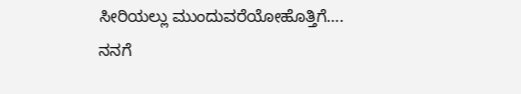ಸೀರಿಯಲ್ಲು ಮುಂದುವರೆಯೋಹೊತ್ತಿಗೆ….
ನನಗೆ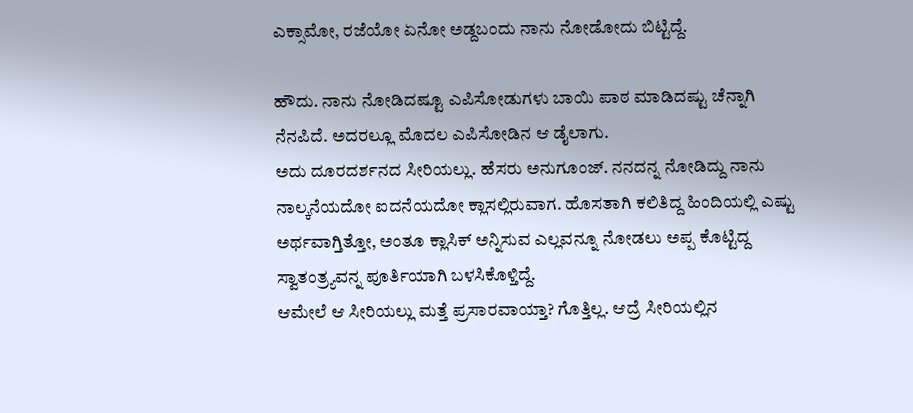ಎಕ್ಸಾಮೋ, ರಜೆಯೋ ಏನೋ ಅಡ್ದಬಂದು ನಾನು ನೋಡೋದು ಬಿಟ್ಟಿದ್ದೆ.

ಹೌದು. ನಾನು ನೋಡಿದಷ್ಟೂ ಎಪಿಸೋಡುಗಳು ಬಾಯಿ ಪಾಠ ಮಾಡಿದಷ್ಟು ಚೆನ್ನಾಗಿ ನೆನಪಿದೆ. ಅದರಲ್ಲೂ ಮೊದಲ ಎಪಿಸೋಡಿನ ಆ ಡೈಲಾಗು.
ಅದು ದೂರದರ್ಶನದ ಸೀರಿಯಲ್ಲು. ಹೆಸರು ಅನುಗೂಂಜ್. ನನದನ್ನ ನೋಡಿದ್ದು ನಾನು ನಾಲ್ಕನೆಯದೋ ಐದನೆಯದೋ ಕ್ಲಾಸಲ್ಲಿರುವಾಗ. ಹೊಸತಾಗಿ ಕಲಿತಿದ್ದ ಹಿಂದಿಯಲ್ಲಿ ಎಷ್ಟು ಅರ್ಥವಾಗ್ತಿತ್ತೋ, ಅಂತೂ ಕ್ಲಾಸಿಕ್ ಅನ್ನಿಸುವ ಎಲ್ಲವನ್ನೂ ನೋಡಲು ಅಪ್ಪ ಕೊಟ್ಟಿದ್ದ ಸ್ವಾತಂತ್ರ್ಯವನ್ನ ಪೂರ್ತಿಯಾಗಿ ಬಳಸಿಕೊಳ್ತಿದ್ದೆ.
ಆಮೇಲೆ ಆ ಸೀರಿಯಲ್ಲು ಮತ್ತೆ ಪ್ರಸಾರವಾಯ್ತಾ? ಗೊತ್ತಿಲ್ಲ. ಆದ್ರೆ ಸೀರಿಯಲ್ಲಿನ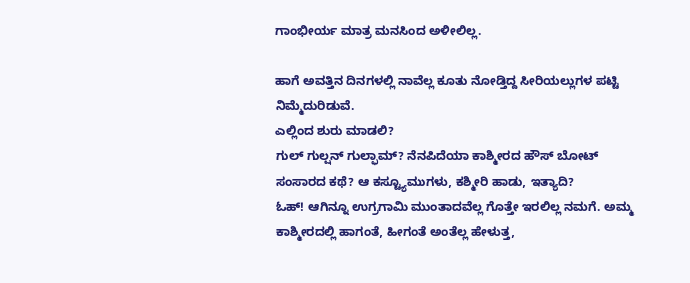ಗಾಂಭೀರ್ಯ ಮಾತ್ರ ಮನಸಿಂದ ಅಳೀಲಿಲ್ಲ.

ಹಾಗೆ ಅವತ್ತಿನ ದಿನಗಳಲ್ಲಿ ನಾವೆಲ್ಲ ಕೂತು ನೋಡ್ತಿದ್ದ ಸೀರಿಯಲ್ಲುಗಳ ಪಟ್ಟಿ ನಿಮ್ಮೆದುರಿಡುವೆ.
ಎಲ್ಲಿಂದ ಶುರು ಮಾಡಲಿ?
ಗುಲ್ ಗುಲ್ಷನ್ ಗುಲ್ಫಾಮ್? ನೆನಪಿದೆಯಾ ಕಾಶ್ಮೀರದ ಹೌಸ್ ಬೋಟ್ ಸಂಸಾರದ ಕಥೆ? ಆ ಕಸ್ಟ್ಯೂಮುಗಳು, ಕಶ್ಮೀರಿ ಹಾಡು, ಇತ್ಯಾದಿ?
ಓಹ್! ಆಗಿನ್ನೂ ಉಗ್ರಗಾಮಿ ಮುಂತಾದವೆಲ್ಲ ಗೊತ್ತೇ ಇರಲಿಲ್ಲ ನಮಗೆ. ಅಮ್ಮ ಕಾಶ್ಮೀರದಲ್ಲಿ ಹಾಗಂತೆ, ಹೀಗಂತೆ ಅಂತೆಲ್ಲ ಹೇಳುತ್ತ,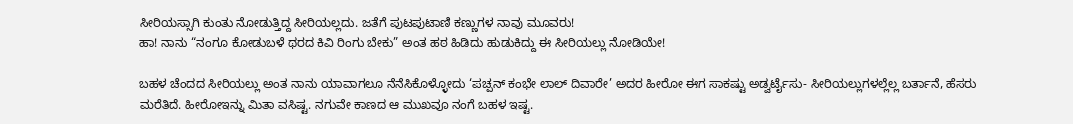ಸೀರಿಯಸ್ಸಾಗಿ ಕುಂತು ನೋಡುತ್ತಿದ್ದ ಸೀರಿಯಲ್ಲದು. ಜತೆಗೆ ಪುಟಪುಟಾಣಿ ಕಣ್ಣುಗಳ ನಾವು ಮೂವರು!
ಹಾ! ನಾನು “ನಂಗೂ ಕೋಡುಬಳೆ ಥರದ ಕಿವಿ ರಿಂಗು ಬೇಕು” ಅಂತ ಹಠ ಹಿಡಿದು ಹುಡುಕಿದ್ದು ಈ ಸೀರಿಯಲ್ಲು ನೋಡಿಯೇ!

ಬಹಳ ಚೆಂದದ ಸೀರಿಯಲ್ಲು ಅಂತ ನಾನು ಯಾವಾಗಲೂ ನೆನೆಸಿಕೊಳ್ಳೋದು ‘ಪಚ್ಪನ್ ಕಂಭೇ ಲಾಲ್ ದಿವಾರೇ’ ಅದರ ಹೀರೋ ಈಗ ಸಾಕಷ್ಟು ಅಡ್ವರ್ಟೈಸು- ಸೀರಿಯಲ್ಲುಗಳಲ್ಲೆಲ್ಲ ಬರ್ತಾನೆ, ಹೆಸರು ಮರೆತಿದೆ. ಹೀರೋಇನ್ನು ಮಿತಾ ವಸಿಷ್ಟ. ನಗುವೇ ಕಾಣದ ಆ ಮುಖವೂ ನಂಗೆ ಬಹಳ ಇಷ್ಟ.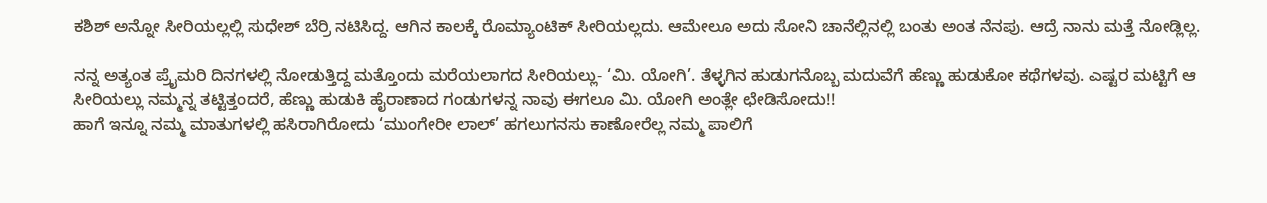ಕಶಿಶ್ ಅನ್ನೋ ಸೀರಿಯಲ್ಲಲ್ಲಿ ಸುಧೇಶ್ ಬೆರ್ರಿ ನಟಿಸಿದ್ದ. ಆಗಿನ ಕಾಲಕ್ಕೆ ರೊಮ್ಯಾಂಟಿಕ್ ಸೀರಿಯಲ್ಲದು. ಆಮೇಲೂ ಅದು ಸೋನಿ ಚಾನೆಲ್ಲಿನಲ್ಲಿ ಬಂತು ಅಂತ ನೆನಪು. ಆದ್ರೆ ನಾನು ಮತ್ತೆ ನೋಡ್ಲಿಲ್ಲ.

ನನ್ನ ಅತ್ಯಂತ ಪ್ರೈಮರಿ ದಿನಗಳಲ್ಲಿ ನೋಡುತ್ತಿದ್ದ ಮತ್ತೊಂದು ಮರೆಯಲಾಗದ ಸೀರಿಯಲ್ಲು- ‘ಮಿ. ಯೋಗಿ’. ತೆಳ್ಳಗಿನ ಹುಡುಗನೊಬ್ಬ ಮದುವೆಗೆ ಹೆಣ್ಣು ಹುಡುಕೋ ಕಥೆಗಳವು. ಎಷ್ಟರ ಮಟ್ಟಿಗೆ ಆ ಸೀರಿಯಲ್ಲು ನಮ್ಮನ್ನ ತಟ್ಟಿತ್ತಂದರೆ, ಹೆಣ್ಣು ಹುಡುಕಿ ಹೈರಾಣಾದ ಗಂಡುಗಳನ್ನ ನಾವು ಈಗಲೂ ಮಿ. ಯೋಗಿ ಅಂತ್ಲೇ ಛೇಡಿಸೋದು!!
ಹಾಗೆ ಇನ್ನೂ ನಮ್ಮ ಮಾತುಗಳಲ್ಲಿ ಹಸಿರಾಗಿರೋದು ‘ಮುಂಗೇರೀ ಲಾಲ್’ ಹಗಲುಗನಸು ಕಾಣೋರೆಲ್ಲ ನಮ್ಮ ಪಾಲಿಗೆ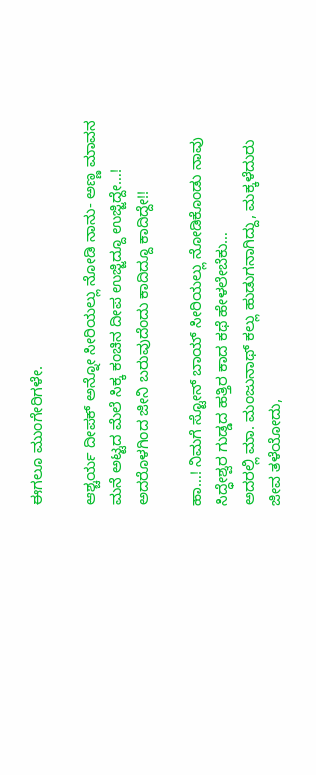ಈಗಲೂ ಮುಂಗೇರಿಗಳೇ.

ಆಶ್ಚರ್ಯ ದೀಪಕ್ ಅನ್ನೋ ಸೀರಿಯಲ್ಲು ನೋಡಿ ನಾನು- ಅಣ್ಣ ಮಾವನ ಮನೆ ಅಟ್ಟದ ಮೆಲೆ ಸಿಕ್ಕ ಕಂಚಿನ ದೀಪ ಉಜ್ಜಿದ್ದೂ ಉಜ್ಜಿದ್ದೇ…! ಅದರೊಳಗಿಂದ ಜೀನಿ ಬರುವುದೆಂದು ಕಾದಿದ್ದೂ ಕಾದಿದ್ದೇ!!

ಹಾ…! ನಿಮಗೆ ಸ್ಟೋನ್ ಬಾಯ್ ಸೀರಿಯಲ್ಲು ನೋಡಿಕೊಂಡು ನಾವು ಸಿದ್ಧೇಶ್ವರ ಗುಡ್ಡದ ಹತ್ತಿರ ಕಾದ ಕಥೆ ಹೇಳಲೇಬೆಕು…
ಅದರಲ್ಲಿ ಮಾ. ಮಂಜುನಾಥ್ ಕಲ್ಲು ಹುಡುಗನಾಗಿದ್ದು, ಮಕ್ಕಳೆದುರು  ಜೀವ ತಳೆಯೋದು,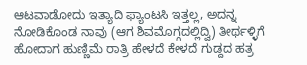ಆಟವಾಡೋದು ಇತ್ಯಾದಿ ಫ್ಯಾಂಟಸಿ ಇತ್ತಲ್ಲ, ಅದನ್ನ ನೋಡಿಕೊಂಡ ನಾವು (ಆಗ ಶಿವಮೊಗ್ಗದಲ್ಲಿದ್ವಿ) ತೀರ್ಥಳ್ಳಿಗೆ ಹೋದಾಗ ಹುಣ್ಣಿಮೆ ರಾತ್ರಿ ಹೇಳದೆ ಕೇಳದೆ ಗುಡ್ದದ ಹತ್ರ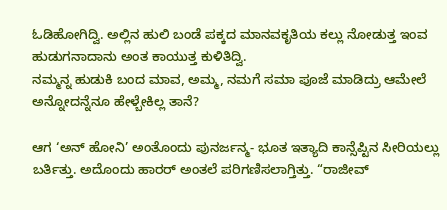ಓಡಿಹೋಗಿದ್ವಿ. ಅಲ್ಲಿನ ಹುಲಿ ಬಂಡೆ ಪಕ್ಕದ ಮಾನವಕೃತಿಯ ಕಲ್ಲು ನೋಡುತ್ತ ಇಂವ ಹುಡುಗನಾದಾನು ಅಂತ ಕಾಯುತ್ತ ಕುಳಿತಿದ್ವಿ.
ನಮ್ಮನ್ನ ಹುಡುಕಿ ಬಂದ ಮಾವ, ಅಮ್ಮ, ನಮಗೆ ಸಮಾ ಪೂಜೆ ಮಾಡಿದ್ರು ಆಮೇಲೆ ಅನ್ನೋದನ್ನೆನೂ ಹೇಳ್ಬೇಕಿಲ್ಲ ತಾನೆ?

ಆಗ ‘ಅನ್ ಹೋನಿ’ ಅಂತೊಂದು ಪುನರ್ಜನ್ಮ- ಭೂತ ಇತ್ಯಾದಿ ಕಾನ್ಸೆಪ್ಟಿನ ಸೀರಿಯಲ್ಲು ಬರ್ತಿತ್ತು. ಅದೊಂದು ಹಾರರ್ ಅಂತಲೆ ಪರಿಗಣಿಸಲಾಗ್ತಿತ್ತು. “ರಾಜೀವ್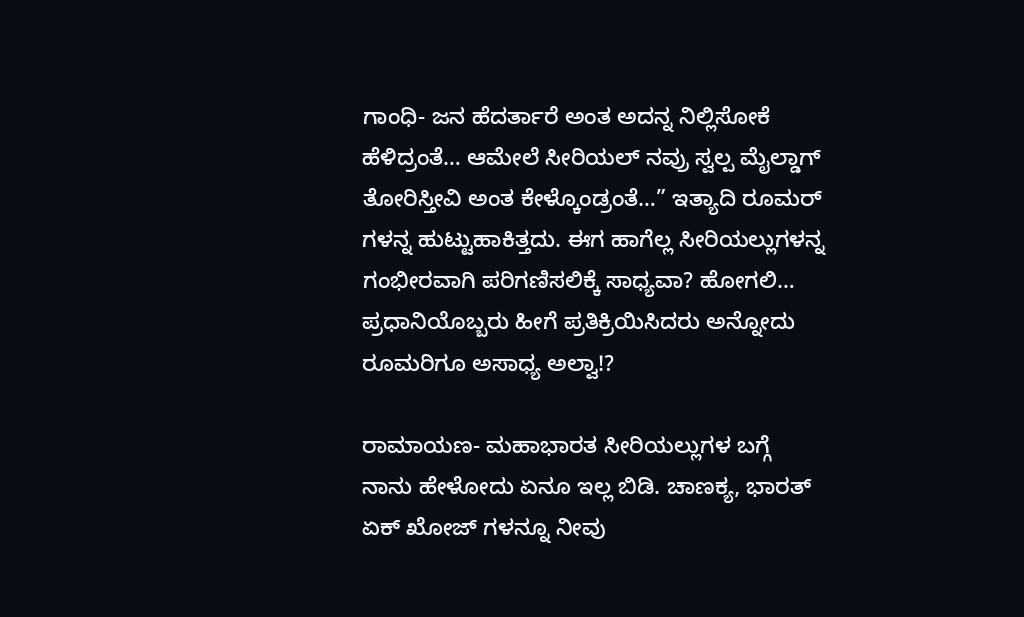ಗಾಂಧಿ- ಜನ ಹೆದರ್ತಾರೆ ಅಂತ ಅದನ್ನ ನಿಲ್ಲಿಸೋಕೆ ಹೆಳಿದ್ರಂತೆ… ಆಮೇಲೆ ಸೀರಿಯಲ್ ನವ್ರು ಸ್ವಲ್ಪ ಮೈಲ್ಡಾಗ್ ತೋರಿಸ್ತೀವಿ ಅಂತ ಕೇಳ್ಕೊಂಡ್ರಂತೆ…” ಇತ್ಯಾದಿ ರೂಮರ್ ಗಳನ್ನ ಹುಟ್ಟುಹಾಕಿತ್ತದು. ಈಗ ಹಾಗೆಲ್ಲ ಸೀರಿಯಲ್ಲುಗಳನ್ನ ಗಂಭೀರವಾಗಿ ಪರಿಗಣಿಸಲಿಕ್ಕೆ ಸಾಧ್ಯವಾ? ಹೋಗಲಿ… ಪ್ರಧಾನಿಯೊಬ್ಬರು ಹೀಗೆ ಪ್ರತಿಕ್ರಿಯಿಸಿದರು ಅನ್ನೋದು ರೂಮರಿಗೂ ಅಸಾಧ್ಯ ಅಲ್ವಾ!?

ರಾಮಾಯಣ- ಮಹಾಭಾರತ ಸೀರಿಯಲ್ಲುಗಳ ಬಗ್ಗೆ ನಾನು ಹೇಳೋದು ಏನೂ ಇಲ್ಲ ಬಿಡಿ. ಚಾಣಕ್ಯ, ಭಾರತ್ ಏಕ್ ಖೋಜ್ ಗಳನ್ನೂ ನೀವು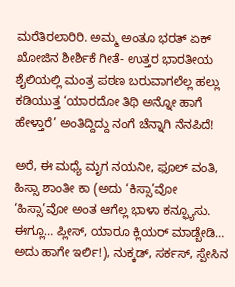ಮರೆತಿರಲಾರಿರಿ. ಅಮ್ಮ ಅಂತೂ ಭರತ್ ಏಕ್ ಖೋಜಿನ ಶೀರ್ಶಿಕೆ ಗೀತೆ- ಉತ್ತರ ಭಾರತೀಯ ಶೈಲಿಯಲ್ಲಿ ಮಂತ್ರ ಪಠಣ ಬರುವಾಗಲೆಲ್ಲ ಹಲ್ಲು ಕಡಿಯುತ್ತ ‘ಯಾರದೋ ತಿಥಿ ಅನ್ನೋ ಹಾಗೆ ಹೇಳ್ತಾರೆ’ ಅಂತಿದ್ದಿದ್ದು ನಂಗೆ ಚೆನ್ನಾಗಿ ನೆನಪಿದೆ!

ಅರೆ, ಈ ಮಧ್ಯೆ ಮೃಗ ನಯನೀ, ಫೂಲ್ ವಂತಿ, ಹಿಸ್ಸಾ ಶಾಂತೀ ಕಾ (ಅದು ‘ಕಿಸ್ಸಾ’ವೋ ‘ಹಿಸ್ಸಾ’ವೋ ಅಂತ ಆಗೆಲ್ಲ ಭಾಳಾ ಕನ್ಫ್ಯೂಸು. ಈಗ್ಲೂ… ಪ್ಲೀಸ್, ಯಾರೂ ಕ್ಲಿಯರ್ ಮಾಡ್ಬೇಡಿ… ಅದು ಹಾಗೇ ಇರ್ಲಿ!), ನುಕ್ಕಡ್, ಸರ್ಕಸ್, ಸ್ಪೇಸಿನ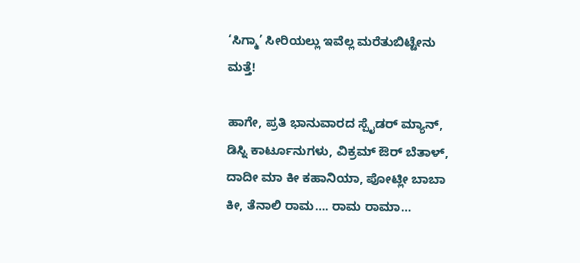‘ಸಿಗ್ಮಾ’ ಸೀರಿಯಲ್ಲು ಇವೆಲ್ಲ ಮರೆತುಬಿಟ್ಟೇನು ಮತ್ತೆ!

ಹಾಗೇ, ಪ್ರತಿ ಭಾನುವಾರದ ಸ್ಪೈಡರ್ ಮ್ಯಾನ್, ಡಿಸ್ನಿ ಕಾರ್ಟೂನುಗಳು, ವಿಕ್ರಮ್ ಔರ್ ಬೆತಾಳ್, ದಾದೀ ಮಾ ಕೀ ಕಹಾನಿಯಾ, ಪೋಟ್ಲೀ ಬಾಬಾ ಕೀ, ತೆನಾಲಿ ರಾಮ…. ರಾಮ ರಾಮಾ…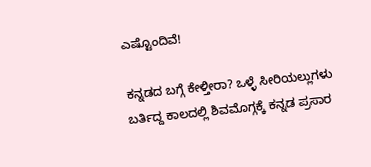ಎಷ್ಟೊಂದಿವೆ!

ಕನ್ನಡದ ಬಗ್ಗೆ ಕೇಳ್ತೀರಾ? ಒಳ್ಳೆ ಸೀರಿಯಲ್ಲುಗಳು ಬರ್ತಿದ್ದ ಕಾಲದಲ್ಲಿ ಶಿವಮೊಗ್ಗಕ್ಕೆ ಕನ್ನಡ ಪ್ರಸಾರ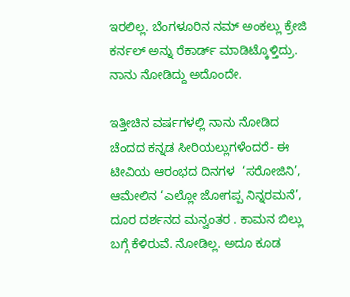ಇರಲಿಲ್ಲ. ಬೆಂಗಳೂರಿನ ನಮ್ ಅಂಕಲ್ಲು ಕ್ರೇಜಿ ಕರ್ನಲ್ ಅನ್ನು ರೆಕಾರ್ಡ್ ಮಾಡಿಟ್ಕೊಳ್ತಿದ್ರು. ನಾನು ನೋಡಿದ್ದು ಅದೊಂದೇ.

ಇತ್ತೀಚಿನ ವರ್ಷಗಳಲ್ಲಿ ನಾನು ನೋಡಿದ ಚೆಂದದ ಕನ್ನಡ ಸೀರಿಯಲ್ಲುಗಳೆಂದರೆ- ಈ ಟೀವಿಯ ಆರಂಭದ ದಿನಗಳ  ‘ಸರೋಜಿನಿ’, ಆಮೇಲಿನ ‘ಎಲ್ಲೋ ಜೋಗಪ್ಪ ನಿನ್ನರಮನೆ’, ದೂರ ದರ್ಶನದ ಮನ್ವಂತರ . ಕಾಮನ ಬಿಲ್ಲು ಬಗ್ಗೆ ಕೆಳಿರುವೆ. ನೋಡಿಲ್ಲ. ಅದೂ ಕೂಡ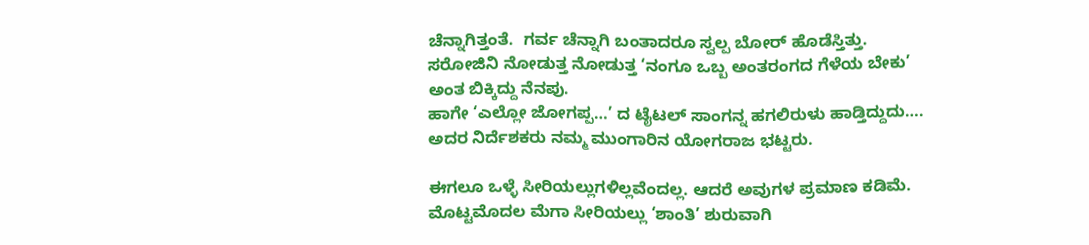ಚೆನ್ನಾಗಿತ್ತಂತೆ.  ಗರ್ವ ಚೆನ್ನಾಗಿ ಬಂತಾದರೂ ಸ್ವಲ್ಪ ಬೋರ್ ಹೊಡೆಸ್ತಿತ್ತು. ಸರೋಜಿನಿ ನೋಡುತ್ತ ನೋಡುತ್ತ ‘ನಂಗೂ ಒಬ್ಬ ಅಂತರಂಗದ ಗೆಳೆಯ ಬೇಕು’ ಅಂತ ಬಿಕ್ಕಿದ್ದು ನೆನಪು.
ಹಾಗೇ ‘ಎಲ್ಲೋ ಜೋಗಪ್ಪ…’ ದ ಟೈಟಲ್ ಸಾಂಗನ್ನ ಹಗಲಿರುಳು ಹಾಡ್ತಿದ್ದುದು….
ಅದರ ನಿರ್ದೆಶಕರು ನಮ್ಮ ಮುಂಗಾರಿನ ಯೋಗರಾಜ ಭಟ್ಟರು.

ಈಗಲೂ ಒಳ್ಳೆ ಸೀರಿಯಲ್ಲುಗಳಿಲ್ಲವೆಂದಲ್ಲ. ಆದರೆ ಅವುಗಳ ಪ್ರಮಾಣ ಕಡಿಮೆ. ಮೊಟ್ಟಮೊದಲ ಮೆಗಾ ಸೀರಿಯಲ್ಲು ‘ಶಾಂತಿ’ ಶುರುವಾಗಿ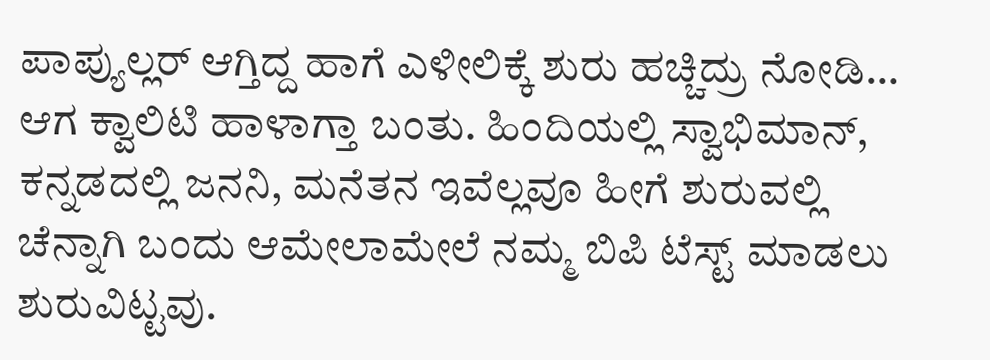ಪಾಪ್ಯುಲ್ಲರ್ ಆಗ್ತಿದ್ದ ಹಾಗೆ ಎಳೀಲಿಕ್ಕೆ ಶುರು ಹಚ್ಚಿದ್ರು ನೋಡಿ… ಆಗ ಕ್ವಾಲಿಟಿ ಹಾಳಾಗ್ತಾ ಬಂತು. ಹಿಂದಿಯಲ್ಲಿ ಸ್ವಾಭಿಮಾನ್, ಕನ್ನಡದಲ್ಲಿ ಜನನಿ, ಮನೆತನ ಇವೆಲ್ಲವೂ ಹೀಗೆ ಶುರುವಲ್ಲಿ ಚೆನ್ನಾಗಿ ಬಂದು ಆಮೇಲಾಮೇಲೆ ನಮ್ಮ ಬಿಪಿ ಟೆಸ್ಟ್ ಮಾಡಲು ಶುರುವಿಟ್ಟವು.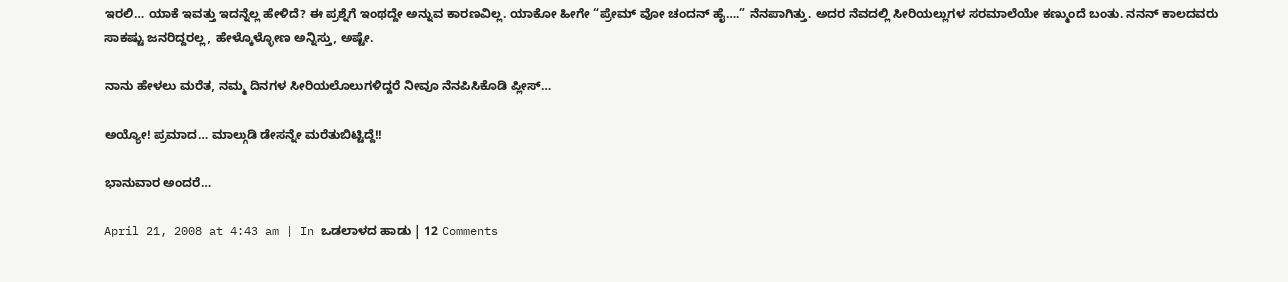ಇರಲಿ… ಯಾಕೆ ಇವತ್ತು ಇದನ್ನೆಲ್ಲ ಹೇಳಿದೆ? ಈ ಪ್ರಶ್ನೆಗೆ ಇಂಥದ್ದೇ ಅನ್ನುವ ಕಾರಣವಿಲ್ಲ. ಯಾಕೋ ಹೀಗೇ “ಪ್ರೇಮ್ ವೋ ಚಂದನ್ ಹೈ….” ನೆನಪಾಗಿತ್ತು. ಅದರ ನೆವದಲ್ಲಿ ಸೀರಿಯಲ್ಲುಗಳ ಸರಮಾಲೆಯೇ ಕಣ್ಮುಂದೆ ಬಂತು. ನನನ್ ಕಾಲದವರು ಸಾಕಷ್ಟು ಜನರಿದ್ದರಲ್ಲ, ಹೇಳ್ಕೊಳ್ಳೋಣ ಅನ್ನಿಸ್ತು, ಅಷ್ಟೇ.

ನಾನು ಹೇಳಲು ಮರೆತ, ನಮ್ಮ ದಿನಗಳ ಸೀರಿಯಲೊಲುಗಳಿದ್ದರೆ ನೀವೂ ನೆನಪಿಸಿಕೊಡಿ ಪ್ಲೀಸ್…

ಅಯ್ಯೋ! ಪ್ರಮಾದ… ಮಾಲ್ಗುಡಿ ಡೇಸನ್ನೇ ಮರೆತುಬಿಟ್ಟಿದ್ದೆ!!

ಭಾನುವಾರ ಅಂದರೆ…

April 21, 2008 at 4:43 am | In ಒಡಲಾಳದ ಹಾಡು | 12 Comments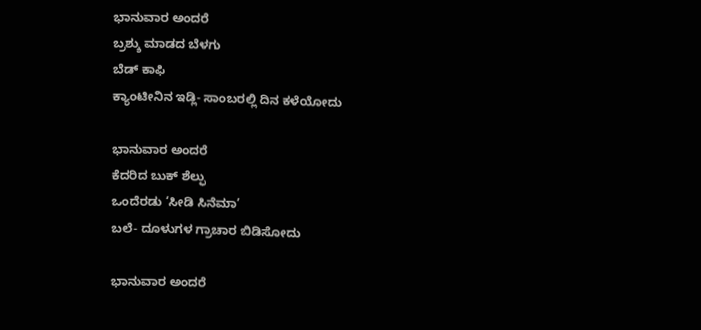ಭಾನುವಾರ ಅಂದರೆ
ಬ್ರಶ್ಶು ಮಾಡದ ಬೆಳಗು
ಬೆಡ್ ಕಾಫಿ
ಕ್ಯಾಂಟೀನಿನ ಇಡ್ಲಿ- ಸಾಂಬರಲ್ಲಿ ದಿನ ಕಳೆಯೋದು

ಭಾನುವಾರ ಅಂದರೆ
ಕೆದರಿದ ಬುಕ್ ಶೆಲ್ಫು
ಒಂದೆರಡು ‘ಸೀಡಿ ಸಿನೆಮಾ’
ಬಲೆ- ದೂಳುಗಳ ಗ್ರಾಚಾರ ಬಿಡಿಸೋದು

ಭಾನುವಾರ ಅಂದರೆ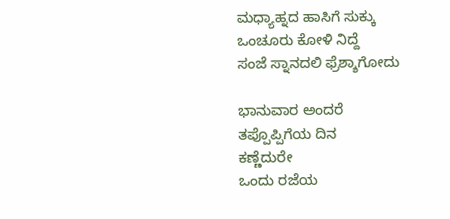ಮಧ್ಯಾಹ್ನದ ಹಾಸಿಗೆ ಸುಕ್ಕು
ಒಂಚೂರು ಕೋಳಿ ನಿದ್ದೆ
ಸಂಜೆ ಸ್ನಾನದಲಿ ಫ್ರೆಶ್ಶಾಗೋದು

ಭಾನುವಾರ ಅಂದರೆ
ತಪ್ಪೊಪ್ಪಿಗೆಯ ದಿನ
ಕಣ್ಣೆದುರೇ
ಒಂದು ರಜೆಯ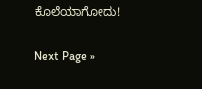ಕೊಲೆಯಾಗೋದು!

Next Page »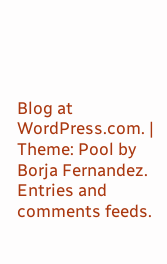Blog at WordPress.com. | Theme: Pool by Borja Fernandez.
Entries and comments feeds.